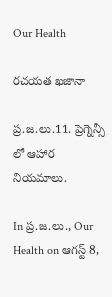Our Health

రచయత ఖజానా

ప్ర.జ.లు.11. ప్రెగ్నెన్సీ లో ఆహార నియమాలు.

In ప్ర.జ.లు., Our Health on ఆగస్ట్ 8,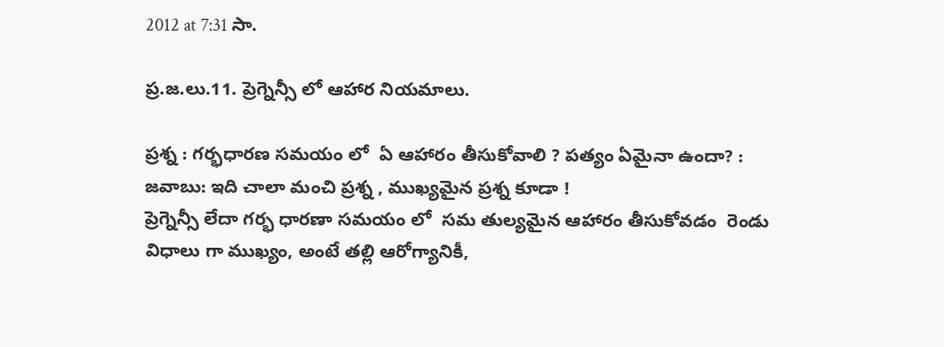2012 at 7:31 సా.

ప్ర.జ.లు.11. ప్రెగ్నెన్సీ లో ఆహార నియమాలు.

ప్రశ్న : గర్భధారణ సమయం లో  ఏ ఆహారం తీసుకోవాలి ? పత్యం ఏమైనా ఉందా? :
జవాబు: ఇది చాలా మంచి ప్రశ్న , ముఖ్యమైన ప్రశ్న కూడా !
ప్రెగ్నెన్సీ లేదా గర్భ ధారణా సమయం లో  సమ తుల్యమైన ఆహారం తీసుకోవడం  రెండు విధాలు గా ముఖ్యం, అంటే తల్లి ఆరోగ్యానికీ,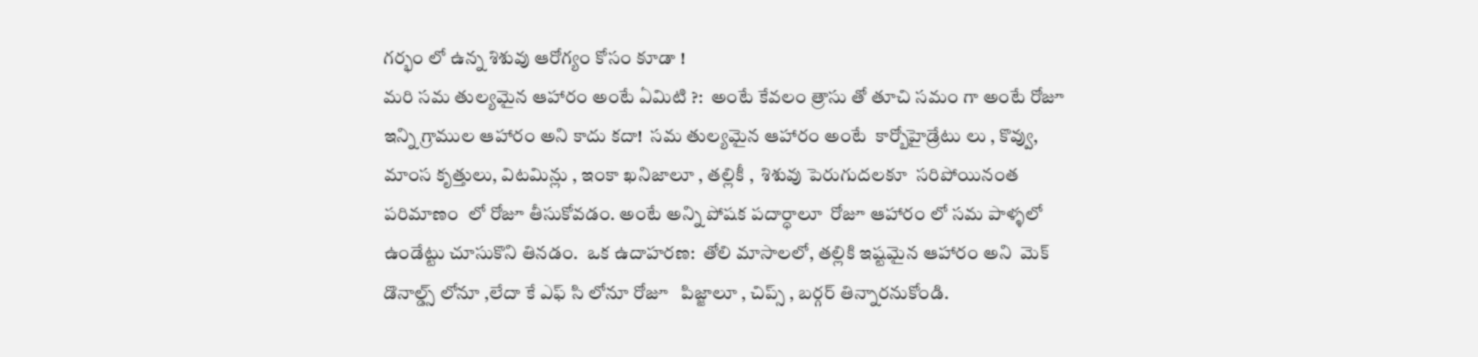గర్భం లో ఉన్న శిశువు ఆరోగ్యం కోసం కూడా !
మరి సమ తుల్యమైన ఆహారం అంటే ఏమిటి ?:  అంటే కేవలం త్రాసు తో తూచి సమం గా అంటే రోజూ ఇన్ని గ్రాముల ఆహారం అని కాదు కదా!  సమ తుల్యమైన ఆహారం అంటే  కార్బోహైడ్రేటు లు , కొవ్వు, మాంస కృత్తులు, విటమిన్లు , ఇంకా ఖనిజాలూ , తల్లికీ ,  శిశువు పెరుగుదలకూ  సరిపోయినంత పరిమాణం  లో రోజూ తీసుకోవడం. అంటే అన్ని పోషక పదార్ధాలూ  రోజూ ఆహారం లో సమ పాళ్ళలో ఉండేట్టు చూసుకొని తినడం.  ఒక ఉదాహరణ:  తోలి మాసాలలో, తల్లికి ఇష్టమైన ఆహారం అని  మెక్ డొనాల్డ్స్ లోనూ ,లేదా కే ఎఫ్ సి లోనూ రోజూ   పిజ్జాలూ , చిప్స్ , బర్గర్ తిన్నారనుకోండి.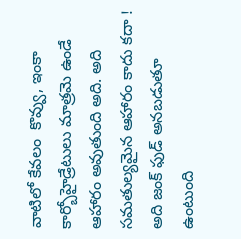వాటిలో కేవలం  కొవ్వు, ఇంకా  కార్బోహైడ్రేటులు మాత్రమె ఉండే ఆహారం అవుతుంది అది. అది సమతుల్యమైన ఆహారం కాదు కదా ! అది జంక్ ఫుడ్ అనబడుతూ ఉంటుంది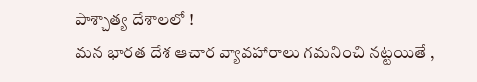పాశ్చాత్య దేశాలలో !
మన భారత దేశ ఆచార వ్యావహారాలు గమనించి నట్టయితే ,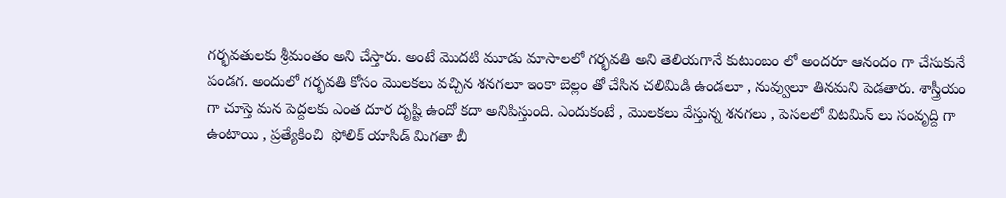గర్భవతులకు శ్రీమంతం అని చేస్తారు. అంటే మొదటి మూడు మాసాలలో గర్భవతి అని తెలియగానే కుటుంబం లో అందరూ ఆనందం గా చేసుకునే పండగ. అందులో గర్భవతి కోసం మొలకలు వచ్చిన శనగలూ ఇంకా బెల్లం తో చేసిన చలిమిడి ఉండలూ , నువ్వులూ తినమని పెడతారు. శాస్త్రీయం గా చూస్తె మన పెద్దలకు ఎంత దూర దృష్టి ఉందో కదా అనిపిస్తుంది. ఎందుకంటే , మొలకలు వేస్తున్న శనగలు , పెసలలో విటమిన్ లు సంవృద్ది గా ఉంటాయి , ప్రత్యేకించి  ఫోలిక్ యాసిడ్ మిగతా బీ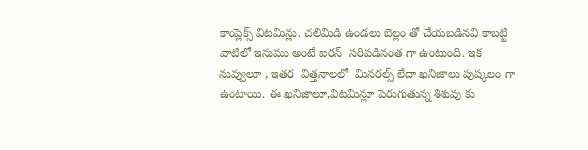కాంప్లెక్స్ విటమిన్లు. చలిమిడి ఉండలు బెల్లం తో చేయబడినవి కాబట్టి వాటిలో ఇనుము అంటే ఐరన్  సరిపడినంత గా ఉంటుంది. ఇక నువ్వులూ , ఇతర  విత్తనాలలో  మినరల్స్ లేదా ఖనిజాలు పుష్కలం గా ఉంటాయి. ఈ ఖనిజాలూ,విటమిన్లూ పెరుగుతున్న శిశువు కు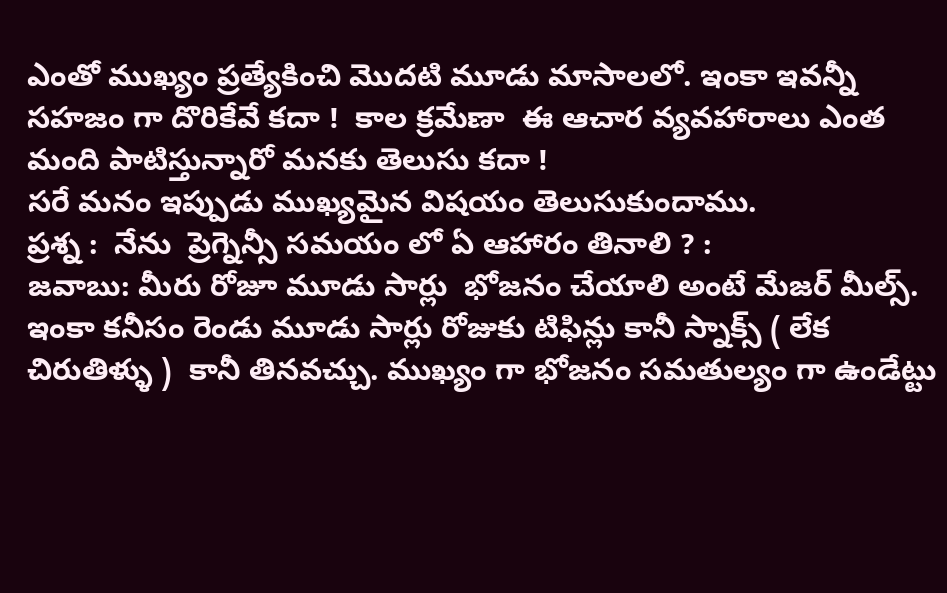ఎంతో ముఖ్యం ప్రత్యేకించి మొదటి మూడు మాసాలలో. ఇంకా ఇవన్నీ సహజం గా దొరికేవే కదా !  కాల క్రమేణా  ఈ ఆచార వ్యవహారాలు ఎంత మంది పాటిస్తున్నారో మనకు తెలుసు కదా !
సరే మనం ఇప్పుడు ముఖ్యమైన విషయం తెలుసుకుందాము.
ప్రశ్న :  నేను  ప్రెగ్నెన్సీ సమయం లో ఏ ఆహారం తినాలి ? :
జవాబు: మీరు రోజూ మూడు సార్లు  భోజనం చేయాలి అంటే మేజర్ మీల్స్. ఇంకా కనీసం రెండు మూడు సార్లు రోజుకు టిఫిన్లు కానీ స్నాక్స్ ( లేక చిరుతిళ్ళు )  కానీ తినవచ్చు. ముఖ్యం గా భోజనం సమతుల్యం గా ఉండేట్టు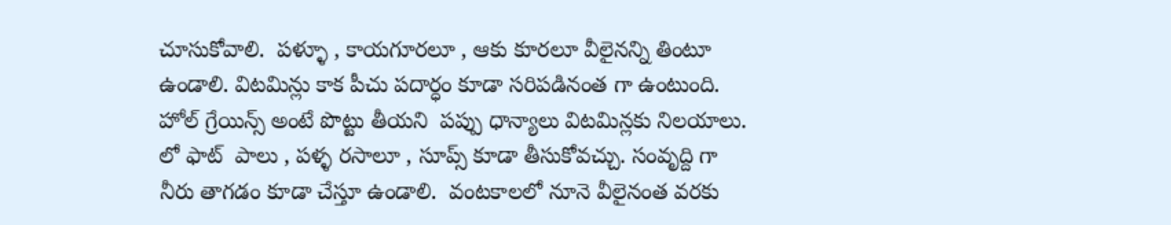చూసుకోవాలి.  పళ్ళూ , కాయగూరలూ , ఆకు కూరలూ వీలైనన్ని తింటూ ఉండాలి. విటమిన్లు కాక పీచు పదార్ధం కూడా సరిపడినంత గా ఉంటుంది.  హోల్ గ్రేయిన్స్ అంటే పొట్టు తీయని  పప్పు ధాన్యాలు విటమిన్లకు నిలయాలు. లో ఫాట్  పాలు , పళ్ళ రసాలూ , సూప్స్ కూడా తీసుకోవచ్చు. సంవృద్ది గా నీరు తాగడం కూడా చేస్తూ ఉండాలి.  వంటకాలలో నూనె వీలైనంత వరకు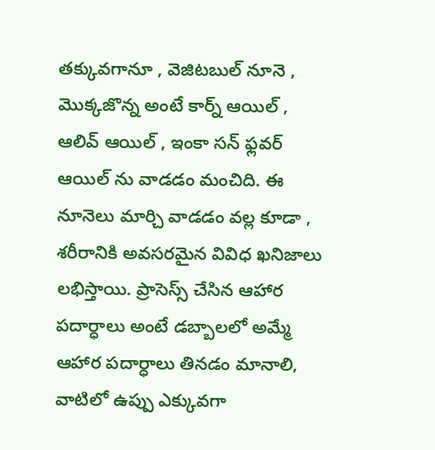తక్కువగానూ , వెజిటబుల్ నూనె , మొక్కజొన్న అంటే కార్న్ ఆయిల్ , ఆలివ్ ఆయిల్ , ఇంకా సన్ ఫ్లవర్ ఆయిల్ ను వాడడం మంచిది. ఈ నూనెలు మార్చి వాడడం వల్ల కూడా , శరీరానికి అవసరమైన వివిధ ఖనిజాలు లభిస్తాయి. ప్రాసెస్స్ చేసిన ఆహార పదార్ధాలు అంటే డబ్బాలలో అమ్మే ఆహార పదార్ధాలు తినడం మానాలి, వాటిలో ఉప్పు ఎక్కువగా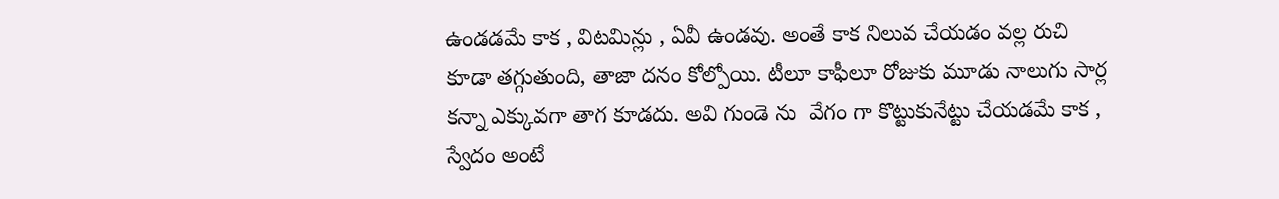ఉండడమే కాక , విటమిన్లు , ఏవీ ఉండవు. అంతే కాక నిలువ చేయడం వల్ల రుచి కూడా తగ్గుతుంది, తాజా దనం కోల్పోయి. టీలూ కాఫీలూ రోజుకు మూడు నాలుగు సార్ల కన్నా ఎక్కువగా తాగ కూడదు. అవి గుండె ను  వేగం గా కొట్టుకునేట్టు చేయడమే కాక , స్వేదం అంటే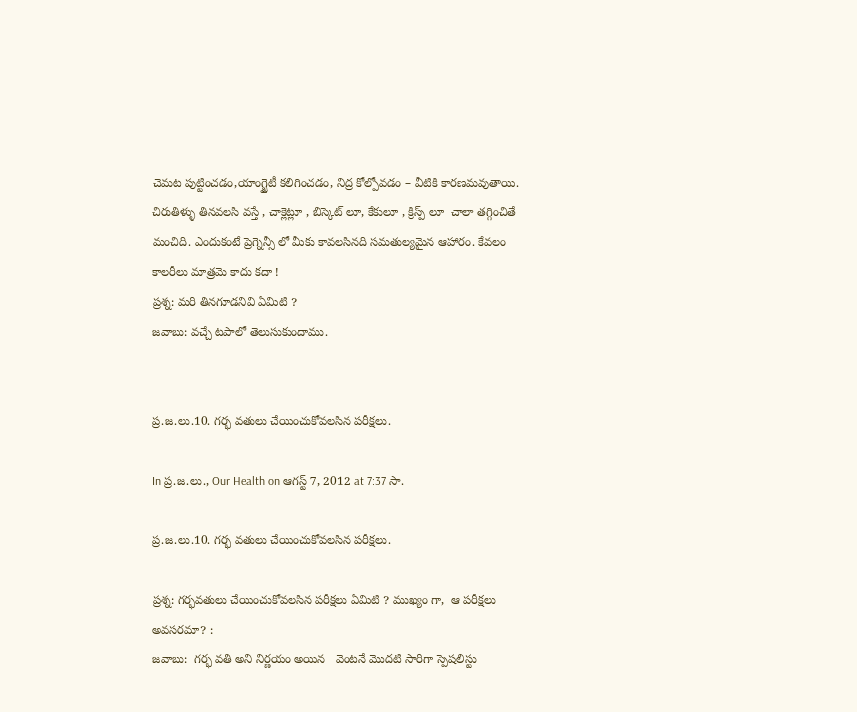చెమట పుట్టించడం,యాంగ్జైటీ కలిగించడం, నిద్ర కోల్పోవడం – వీటికి కారణమవుతాయి. చిరుతిళ్ళు తినవలసి వస్తే , చాక్లెట్లూ , బిస్కెట్ లూ, కేకులూ , క్రిస్ప్ లూ  చాలా తగ్గించితే మంచిది. ఎందుకంటే ప్రెగ్నెన్సీ లో మీకు కావలసినది సమతుల్యమైన ఆహారం. కేవలం  కాలరీలు మాత్రమె కాదు కదా !
ప్రశ్న: మరి తినగూడనివి ఏమిటి ?
జవాబు: వచ్చే టపాలో తెలుసుకుందాము.


ప్ర.జ.లు.10. గర్భ వతులు చేయించుకోవలసిన పరీక్షలు.

In ప్ర.జ.లు., Our Health on ఆగస్ట్ 7, 2012 at 7:37 సా.

ప్ర.జ.లు.10. గర్భ వతులు చేయించుకోవలసిన పరీక్షలు.

ప్రశ్న: గర్భవతులు చేయించుకోవలసిన పరీక్షలు ఏమిటి ? ముఖ్యం గా,  ఆ పరీక్షలు అవసరమా? :
జవాబు:  గర్భ వతి అని నిర్ణయం అయిన   వెంటనే మొదటి సారిగా స్పెషలిస్టు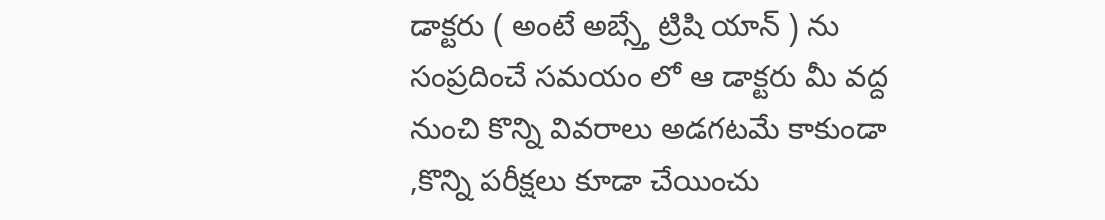డాక్టరు ( అంటే అబ్స్తే ట్రిషి యాన్ ) ను సంప్రదించే సమయం లో ఆ డాక్టరు మీ వద్ద నుంచి కొన్ని వివరాలు అడగటమే కాకుండా ,కొన్ని పరీక్షలు కూడా చేయించు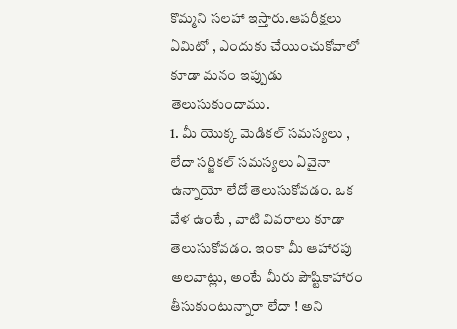కొమ్మని సలహా ఇస్తారు.ఆపరీక్షలు ఏమిటో , ఎందుకు చేయించుకోవాలో కూడా మనం ఇప్పుడు తెలుసుకుందాము.
1. మీ యొక్క మెడికల్ సమస్యలు , లేదా సర్జికల్ సమస్యలు ఏవైనా ఉన్నాయో లేదో తెలుసుకోవడం. ఒక వేళ ఉంటే , వాటి వివరాలు కూడా తెలుసుకోవడం. ఇంకా మీ ఆహారపు అలవాట్లు, అంటే మీరు పౌష్టికాహారం తీసుకుంటున్నారా లేదా ! అని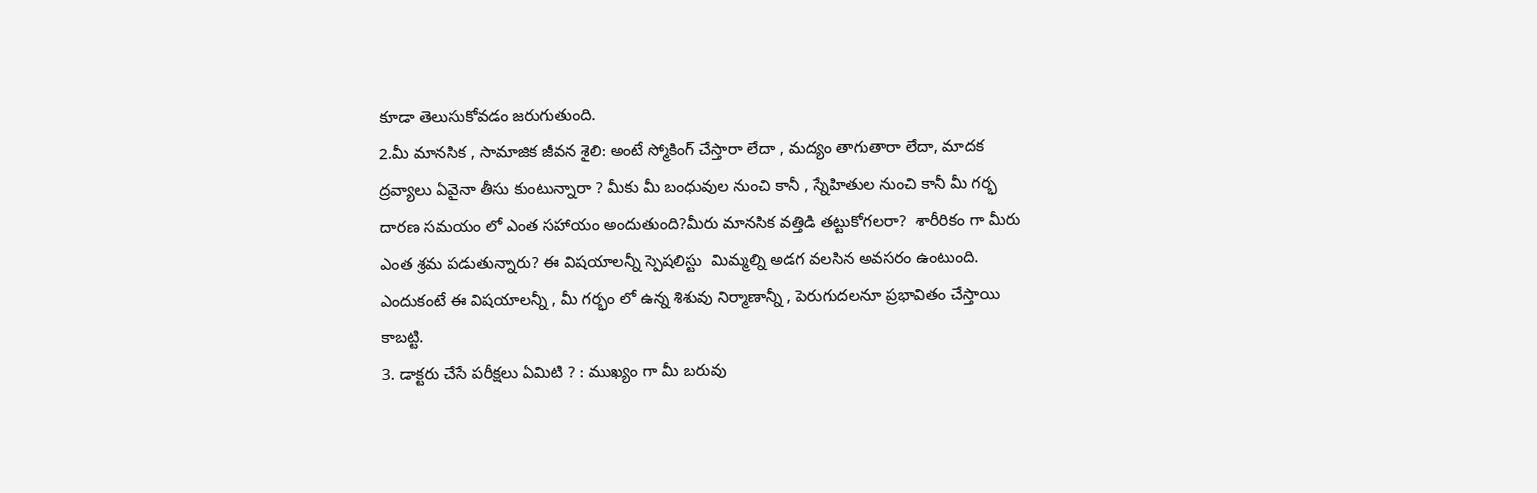కూడా తెలుసుకోవడం జరుగుతుంది.
2.మీ మానసిక , సామాజిక జీవన శైలి: అంటే స్మోకింగ్ చేస్తారా లేదా , మద్యం తాగుతారా లేదా, మాదక ద్రవ్యాలు ఏవైనా తీసు కుంటున్నారా ? మీకు మీ బంధువుల నుంచి కానీ , స్నేహితుల నుంచి కానీ మీ గర్భ దారణ సమయం లో ఎంత సహాయం అందుతుంది?మీరు మానసిక వత్తిడి తట్టుకోగలరా?  శారీరికం గా మీరు ఎంత శ్రమ పడుతున్నారు? ఈ విషయాలన్నీ స్పెషలిస్టు  మిమ్మల్ని అడగ వలసిన అవసరం ఉంటుంది. ఎందుకంటే ఈ విషయాలన్నీ , మీ గర్భం లో ఉన్న శిశువు నిర్మాణాన్నీ , పెరుగుదలనూ ప్రభావితం చేస్తాయి కాబట్టి.
3. డాక్టరు చేసే పరీక్షలు ఏమిటి ? : ముఖ్యం గా మీ బరువు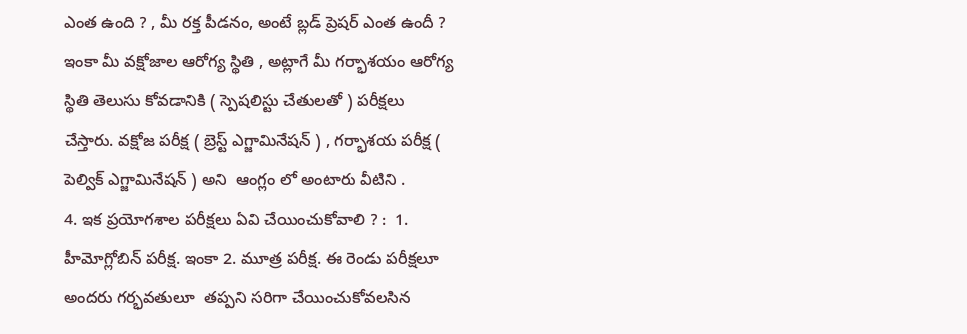ఎంత ఉంది ? , మీ రక్త పీడనం, అంటే బ్లడ్ ప్రెషర్ ఎంత ఉందీ ?  ఇంకా మీ వక్షోజాల ఆరోగ్య స్థితి , అట్లాగే మీ గర్భాశయం ఆరోగ్య స్థితి తెలుసు కోవడానికి ( స్పెషలిస్టు చేతులతో ) పరీక్షలు చేస్తారు. వక్షోజ పరీక్ష ( బ్రెస్ట్ ఎగ్జామినేషన్ ) , గర్భాశయ పరీక్ష ( పెల్విక్ ఎగ్జామినేషన్ ) అని  ఆంగ్లం లో అంటారు వీటిని .
4. ఇక ప్రయోగశాల పరీక్షలు ఏవి చేయించుకోవాలి ? :  1. హీమోగ్లోబిన్ పరీక్ష. ఇంకా 2. మూత్ర పరీక్ష. ఈ రెండు పరీక్షలూ  అందరు గర్భవతులూ  తప్పని సరిగా చేయించుకోవలసిన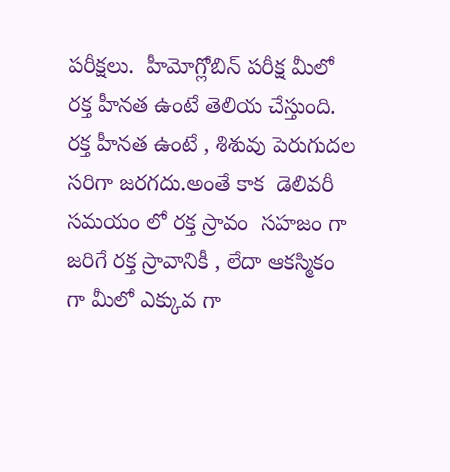పరీక్షలు.  హీమోగ్లోబిన్ పరీక్ష మీలో రక్త హీనత ఉంటే తెలియ చేస్తుంది. రక్త హీనత ఉంటే , శిశువు పెరుగుదల సరిగా జరగదు.అంతే కాక  డెలివరీ సమయం లో రక్త స్రావం  సహజం గా జరిగే రక్త స్రావానికీ , లేదా ఆకస్మికం గా మీలో ఎక్కువ గా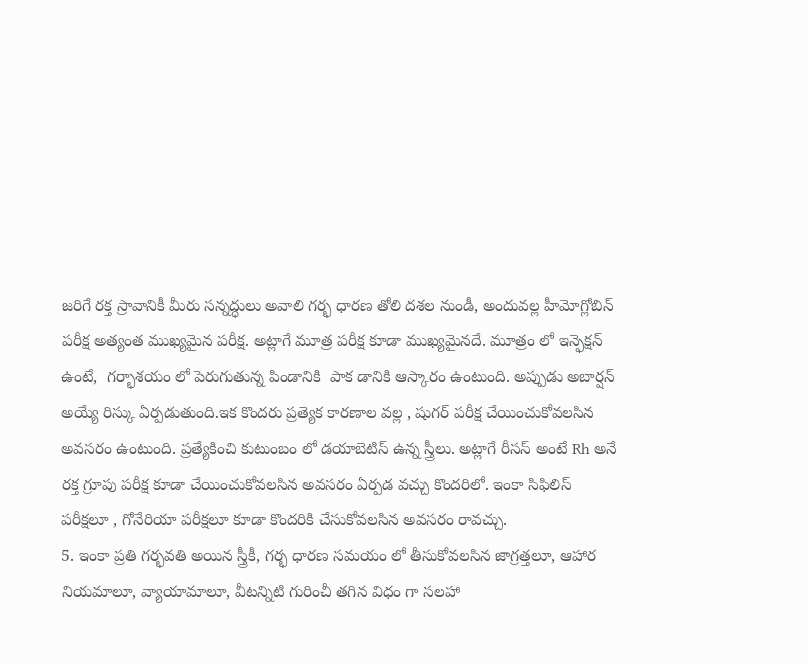జరిగే రక్త స్రావానికీ మీరు సన్నద్ధులు అవాలి గర్భ ధారణ తోలి దశల నుండీ, అందువల్ల హీమోగ్లోబిన్ పరీక్ష అత్యంత ముఖ్యమైన పరీక్ష. అట్లాగే మూత్ర పరీక్ష కూడా ముఖ్యమైనదే. మూత్రం లో ఇన్ఫెక్షన్ ఉంటే,  గర్భాశయం లో పెరుగుతున్న పిండానికి  పాక డానికి ఆస్కారం ఉంటుంది. అప్పుడు అబార్షన్ అయ్యే రిస్కు ఏర్పడుతుంది.ఇక కొందరు ప్రత్యెక కారణాల వల్ల , షుగర్ పరీక్ష చేయించుకోవలసిన అవసరం ఉంటుంది. ప్రత్యేకించి కుటుంబం లో డయాబెటిస్ ఉన్న స్త్రీలు. అట్లాగే రీసస్ అంటే Rh అనే రక్త గ్రూపు పరీక్ష కూడా చేయించుకోవలసిన అవసరం ఏర్పడ వచ్చు కొందరిలో. ఇంకా సిఫిలిస్ పరీక్షలూ , గోనేరియా పరీక్షలూ కూడా కొందరికి చేసుకోవలసిన అవసరం రావచ్చు.
5. ఇంకా ప్రతి గర్భవతి అయిన స్త్రీకీ, గర్భ ధారణ సమయం లో తీసుకోవలసిన జాగ్రత్తలూ, ఆహార నియమాలూ, వ్యాయామాలూ, వీటన్నిటి గురించీ తగిన విధం గా సలహా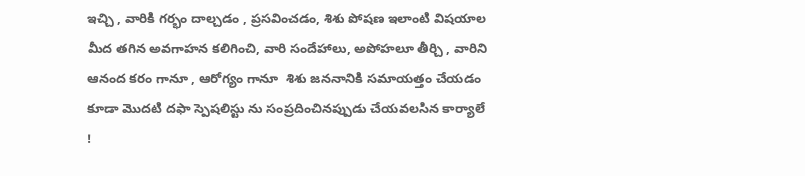ఇచ్చి , వారికి గర్భం దాల్చడం , ప్రసవించడం, శిశు పోషణ ఇలాంటి విషయాల మీద తగిన అవగాహన కలిగించి, వారి సందేహాలు, అపోహలూ తీర్చి , వారిని ఆనంద కరం గానూ , ఆరోగ్యం గానూ  శిశు జననానికి సమాయత్తం చేయడం కూడా మొదటి దఫా స్పెషలిస్టు ను సంప్రదించినప్పుడు చేయవలసిన కార్యాలే !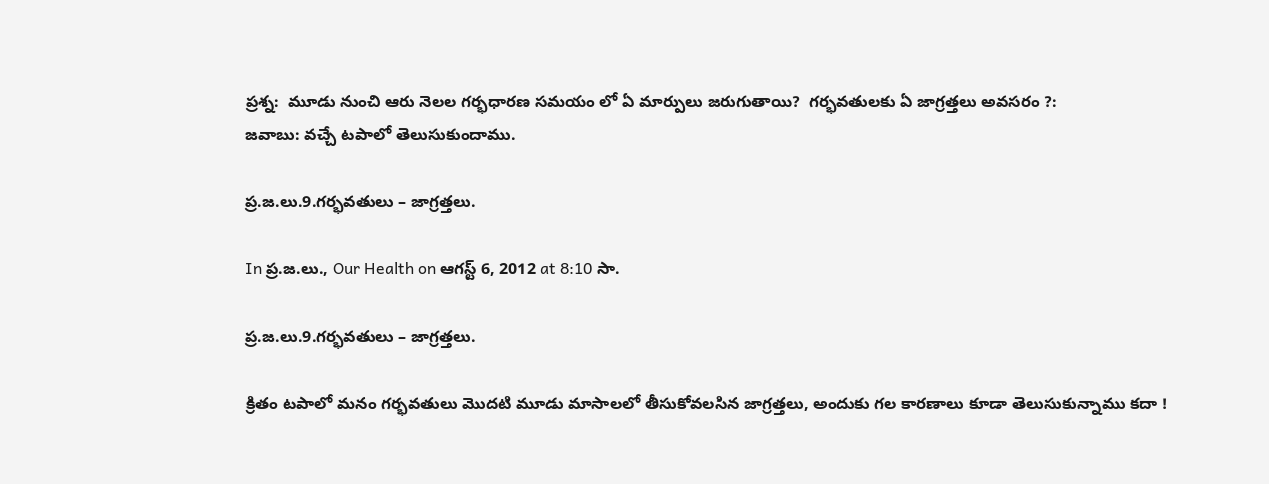ప్రశ్న:  మూడు నుంచి ఆరు నెలల గర్భధారణ సమయం లో ఏ మార్పులు జరుగుతాయి?  గర్భవతులకు ఏ జాగ్రత్తలు అవసరం ?:
జవాబు: వచ్చే టపాలో తెలుసుకుందాము.

ప్ర.జ.లు.9.గర్భవతులు – జాగ్రత్తలు.

In ప్ర.జ.లు., Our Health on ఆగస్ట్ 6, 2012 at 8:10 సా.

ప్ర.జ.లు.9.గర్భవతులు – జాగ్రత్తలు.

క్రితం టపాలో మనం గర్భవతులు మొదటి మూడు మాసాలలో తీసుకోవలసిన జాగ్రత్తలు, అందుకు గల కారణాలు కూడా తెలుసుకున్నాము కదా !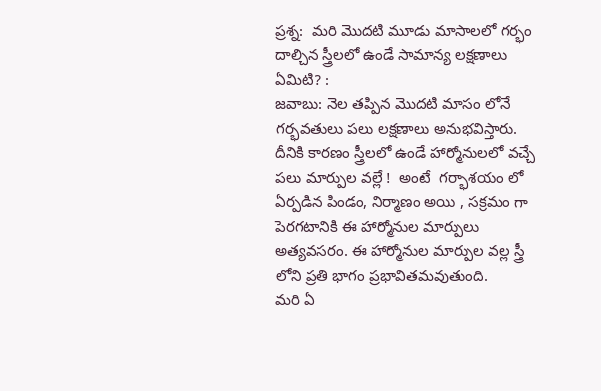ప్రశ్న:  మరి మొదటి మూడు మాసాలలో గర్భం దాల్చిన స్త్రీలలో ఉండే సామాన్య లక్షణాలు ఏమిటి? :
జవాబు: నెల తప్పిన మొదటి మాసం లోనే  గర్భవతులు పలు లక్షణాలు అనుభవిస్తారు. దీనికి కారణం స్త్రీలలో ఉండే హార్మోనులలో వచ్చే పలు మార్పుల వల్లే !  అంటే  గర్భాశయం లో ఏర్పడిన పిండం, నిర్మాణం అయి , సక్రమం గా పెరగటానికి ఈ హార్మోనుల మార్పులు అత్యవసరం. ఈ హార్మోనుల మార్పుల వల్ల స్త్రీ లోని ప్రతి భాగం ప్రభావితమవుతుంది.
మరి ఏ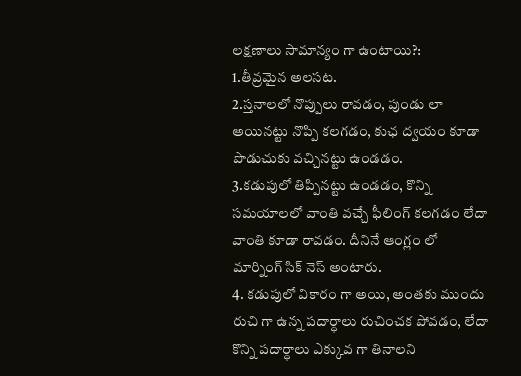లక్షణాలు సామాన్యం గా ఉంటాయి?:
1.తీవ్రమైన అలసట.
2.స్తనాలలో నొప్పులు రావడం, పుండు లా అయినట్టు నొప్పి కలగడం, కుఛ ద్వయం కూడా పొడుచుకు వచ్చినట్టు ఉండడం.
3.కడుపులో తిప్పినట్టు ఉండడం, కొన్ని సమయాలలో వాంతి వచ్చే ఫీలింగ్ కలగడం లేదా వాంతి కూడా రావడం. దీనినే ఆంగ్లం లో మార్నింగ్ సిక్ నెస్ అంటారు.
4. కడుపులో వికారం గా అయి, అంతకు ముందు రుచి గా ఉన్న పదార్ధాలు రుచించక పోవడం, లేదా కొన్ని పదార్ధాలు ఎక్కువ గా తినాలని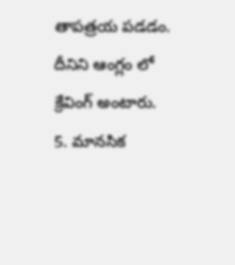తాపత్రయ పడడం. దీనిని ఆంగ్లం లో క్రేవింగ్ అంటారు.
5. మానసిక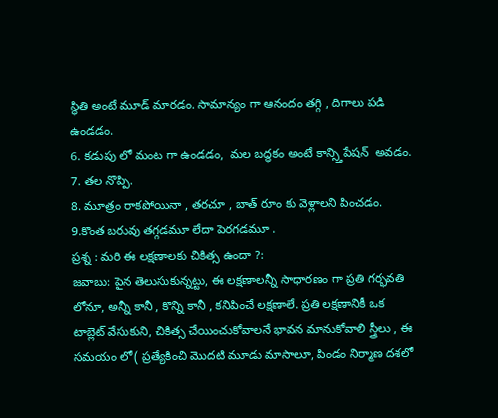స్థితి అంటే మూడ్ మారడం. సామాన్యం గా ఆనందం తగ్గి , దిగాలు పడి ఉండడం.
6. కడుపు లో మంట గా ఉండడం,  మల బద్ధకం అంటే కాన్స్తిపేషన్  అవడం.
7. తల నొప్పి.
8. మూత్రం రాకపోయినా , తరచూ , బాత్ రూం కు వెళ్లాలని పించడం.
9.కొంత బరువు తగ్గడమూ లేదా పెరగడమూ .
ప్రశ్న : మరి ఈ లక్షణాలకు చికిత్స ఉందా ?:
జవాబు: పైన తెలుసుకున్నట్టు, ఈ లక్షణాలన్నీ సాధారణం గా ప్రతి గర్భవతి లోనూ, అన్నీ కానీ , కొన్ని కానీ , కనిపించే లక్షణాలే. ప్రతి లక్షణానికీ ఒక టాబ్లెట్ వేసుకుని, చికిత్స చేయించుకోవాలనే భావన మానుకోవాలి స్త్రీలు , ఈ సమయం లో( ప్రత్యేకించి మొదటి మూడు మాసాలూ, పిండం నిర్మాణ దశలో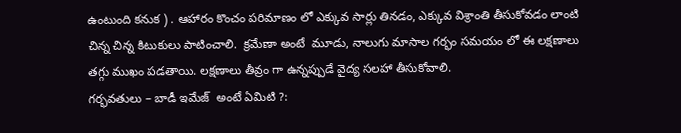ఉంటుంది కనుక ) . ఆహారం కొంచం పరిమాణం లో ఎక్కువ సార్లు తినడం, ఎక్కువ విశ్రాంతి తీసుకోవడం లాంటి చిన్న చిన్న కిటుకులు పాటించాలి.  క్రమేణా అంటే  మూడు, నాలుగు మాసాల గర్భం సమయం లో ఈ లక్షణాలు తగ్గు ముఖం పడతాయి. లక్షణాలు తీవ్రం గా ఉన్నప్పుడే వైద్య సలహా తీసుకోవాలి.
గర్భవతులు – బాడీ ఇమేజ్  అంటే ఏమిటి ?: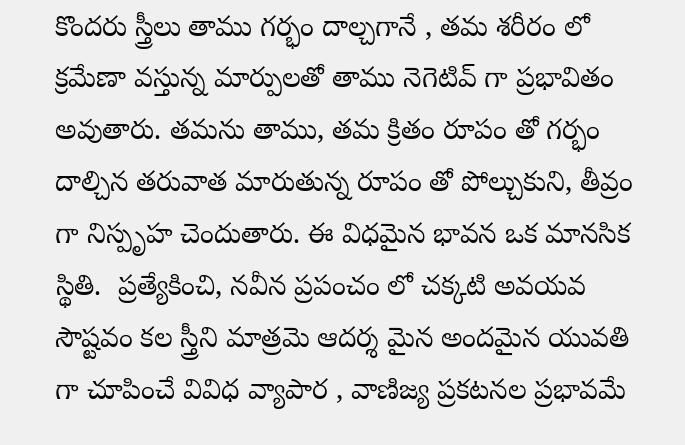కొందరు స్త్రీలు తాము గర్భం దాల్చగానే , తమ శరీరం లో క్రమేణా వస్తున్న మార్పులతో తాము నెగెటివ్ గా ప్రభావితం అవుతారు. తమను తాము, తమ క్రితం రూపం తో గర్భం దాల్చిన తరువాత మారుతున్న రూపం తో పోల్చుకుని, తీవ్రం గా నిస్పృహ చెందుతారు. ఈ విధమైన భావన ఒక మానసిక స్థితి.  ప్రత్యేకించి, నవీన ప్రపంచం లో చక్కటి అవయవ సౌష్టవం కల స్త్రీని మాత్రమె ఆదర్శ మైన అందమైన యువతి గా చూపించే వివిధ వ్యాపార , వాణిజ్య ప్రకటనల ప్రభావమే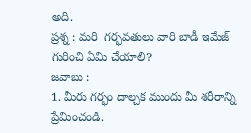అది.
ప్రశ్న : మరి  గర్భవతులు వారి బాడీ ఇమేజ్ గురించి ఏమి చేయాలి?
జవాబు :
1. మీరు గర్భం దాల్చక ముందు మీ శరీరాన్ని ప్రేమించండి.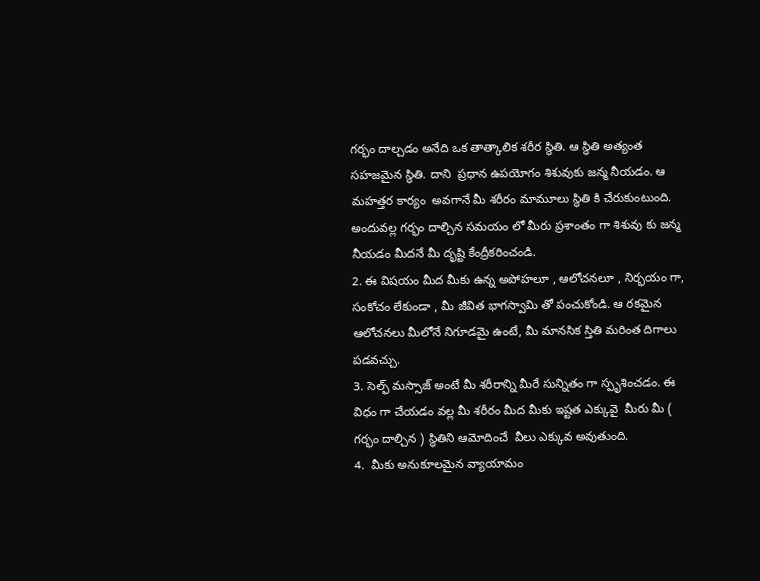గర్భం దాల్చడం అనేది ఒక తాత్కాలిక శరీర స్థితి. ఆ స్థితి అత్యంత సహజమైన స్థితి. దాని  ప్రధాన ఉపయోగం శిశువుకు జన్మ నీయడం. ఆ మహత్తర కార్యం  అవగానే మీ శరీరం మామూలు స్థితి కి చేరుకుంటుంది. అందువల్ల గర్భం దాల్చిన సమయం లో మీరు ప్రశాంతం గా శిశువు కు జన్మ నీయడం మీదనే మీ దృష్టి కేంద్రీకరించండి.
2. ఈ విషయం మీద మీకు ఉన్న అపోహలూ , ఆలోచనలూ , నిర్భయం గా, సంకోచం లేకుండా , మీ జీవిత భాగస్వామి తో పంచుకోండి. ఆ రకమైన ఆలోచనలు మీలోనే నిగూడమై ఉంటే, మీ మానసిక స్తితి మరింత దిగాలు పడవచ్చు.
3. సెల్ఫ్ మస్సాజ్ అంటే మీ శరీరాన్ని మీరే సున్నితం గా స్పృశించడం. ఈ విధం గా చేయడం వల్ల మీ శరీరం మీద మీకు ఇష్టత ఎక్కువై  మీరు మీ ( గర్భం దాల్చిన ) స్థితిని ఆమోదించే  వీలు ఎక్కువ అవుతుంది.
4.  మీకు అనుకూలమైన వ్యాయామం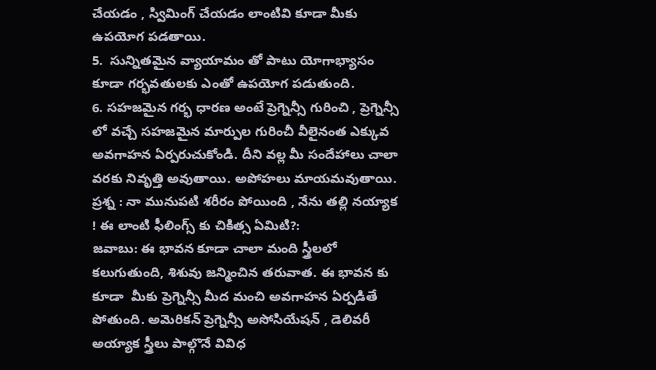చేయడం , స్విమింగ్ చేయడం లాంటివి కూడా మీకు ఉపయోగ పడతాయి.
5.  సున్నితమైన వ్యాయామం తో పాటు యోగాభ్యాసం కూడా గర్భవతులకు ఎంతో ఉపయోగ పడుతుంది.
6. సహజమైన గర్భ ధారణ అంటే ప్రెగ్నెన్సీ గురించి , ప్రెగ్నెన్సీ లో వచ్చే సహజమైన మార్పుల గురించీ వీలైనంత ఎక్కువ అవగాహన ఏర్పరుచుకోండి. దీని వల్ల మీ సందేహాలు చాలా వరకు నివృత్తి అవుతాయి. అపోహలు మాయమవుతాయి.
ప్రశ్న : నా మునుపటి శరీరం పోయింది , నేను తల్లి నయ్యాక ! ఈ లాంటి ఫీలింగ్స్ కు చికిత్స ఏమిటి?:
జవాబు: ఈ భావన కూడా చాలా మంది స్త్రీలలో కలుగుతుంది, శిశువు జన్మించిన తరువాత. ఈ భావన కు కూడా  మీకు ప్రెగ్నెన్సీ మీద మంచి అవగాహన ఏర్పడితే  పోతుంది. అమెరికన్ ప్రెగ్నెన్సీ అసోసియేషన్ , డెలివరీ అయ్యాక స్త్రీలు పాల్గొనే వివిధ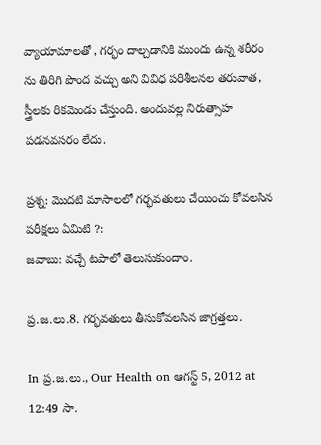వ్యాయామాలతో , గర్భం దాల్చడానికి ముందు ఉన్న శరీరం ను తిరిగి పొంద వచ్చు అని వివిధ పరిశీలనల తరువాత, స్త్రీలకు రికమెండు చేస్తుంది. అందువల్ల నిరుత్సాహ పడనవసరం లేదు.

ప్రశ్న: మొదటి మాసాలలో గర్భవతులు చేయించు కోవలసిన పరీక్షలు ఏమిటి ?:
జవాబు: వచ్చే టపాలో తెలుసుకుందాం.

ప్ర.జ.లు.8. గర్భవతులు తీసుకోవలసిన జాగ్రత్తలు.

In ప్ర.జ.లు., Our Health on ఆగస్ట్ 5, 2012 at 12:49 సా.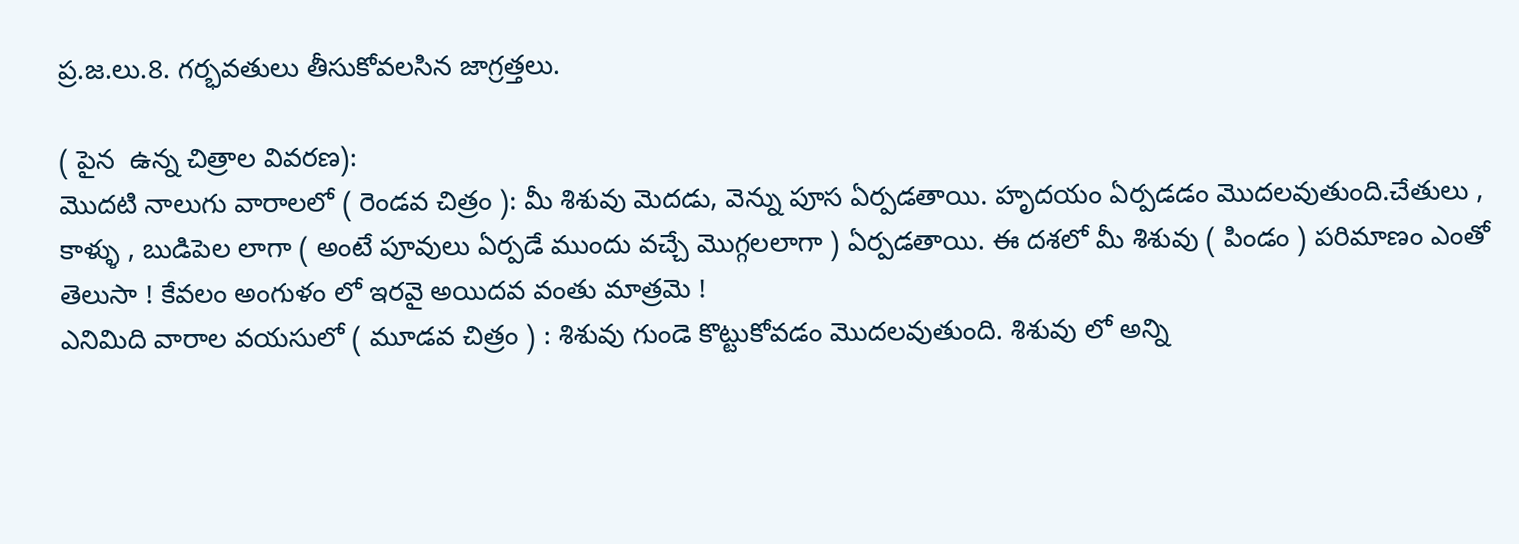ప్ర.జ.లు.8. గర్భవతులు తీసుకోవలసిన జాగ్రత్తలు.

( పైన  ఉన్న చిత్రాల వివరణ):
మొదటి నాలుగు వారాలలో ( రెండవ చిత్రం ): మీ శిశువు మెదడు, వెన్ను పూస ఏర్పడతాయి. హృదయం ఏర్పడడం మొదలవుతుంది.చేతులు , కాళ్ళు , బుడిపెల లాగా ( అంటే పూవులు ఏర్పడే ముందు వచ్చే మొగ్గలలాగా ) ఏర్పడతాయి. ఈ దశలో మీ శిశువు ( పిండం ) పరిమాణం ఎంతో తెలుసా ! కేవలం అంగుళం లో ఇరవై అయిదవ వంతు మాత్రమె !
ఎనిమిది వారాల వయసులో ( మూడవ చిత్రం ) : శిశువు గుండె కొట్టుకోవడం మొదలవుతుంది. శిశువు లో అన్ని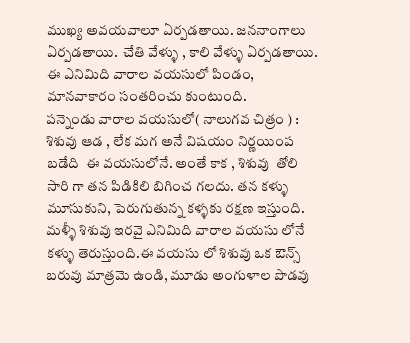ముఖ్య అవయవాలూ ఏర్పడతాయి. జననాంగాలు ఏర్పడతాయి.  చేతి వేళ్ళు , కాలి వేళ్ళు ఏర్పడతాయి. ఈ ఎనిమిది వారాల వయసులో పిండం, మానవాకారం సంతరించు కుంటుంది.
పన్నెండు వారాల వయసులో( నాలుగవ చిత్రం ) : శిశువు ఆడ , లేక మగ అనే విషయం నిర్ణయింప బడేది  ఈ వయసులోనే. అంతే కాక , శిశువు  తోలి సారి గా తన పిడికిలి బిగించ గలదు. తన కళ్ళు మూసుకుని, పెరుగుతున్న కళ్ళకు రక్షణ ఇస్తుంది. మళ్ళీ శిశువు ఇరవై ఎనిమిది వారాల వయసు లోనే కళ్ళు తెరుస్తుంది.ఈ వయసు లో శిశువు ఒక ఔన్స్ బరువు మాత్రమె ఉండి, మూడు అంగుళాల పొడవు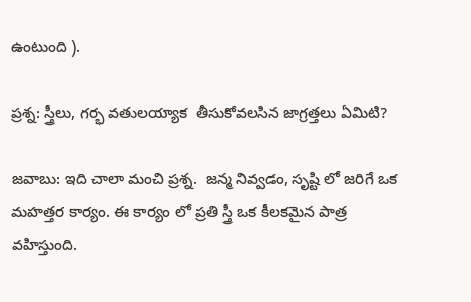ఉంటుంది ).

ప్రశ్న: స్త్రీలు, గర్భ వతులయ్యాక  తీసుకోవలసిన జాగ్రత్తలు ఏమిటి?

జవాబు: ఇది చాలా మంచి ప్రశ్న.  జన్మ నివ్వడం, సృష్టి లో జరిగే ఒక మహత్తర కార్యం. ఈ కార్యం లో ప్రతి స్త్రీ ఒక కీలకమైన పాత్ర వహిస్తుంది.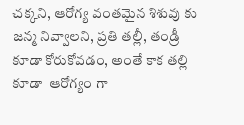చక్కని, ఆరోగ్య వంతమైన శిశువు కు జన్మ నివ్వాలని, ప్రతి తల్లీ, తండ్రీ కూడా కోరుకోవడం, అంతే కాక తల్లి కూడా  ఆరోగ్యం గా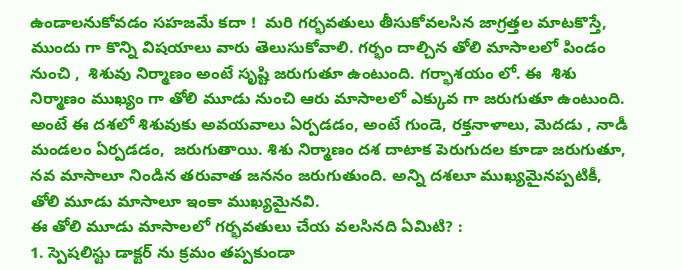ఉండాలనుకోవడం సహజమే కదా !  మరి గర్భవతులు తీసుకోవలసిన జాగ్రత్తల మాటకొస్తే, ముందు గా కొన్ని విషయాలు వారు తెలుసుకోవాలి. గర్భం దాల్చిన తోలి మాసాలలో పిండం నుంచి ,  శిశువు నిర్మాణం అంటే సృష్టి జరుగుతూ ఉంటుంది. గర్భాశయం లో. ఈ  శిశు నిర్మాణం ముఖ్యం గా తోలి మూడు నుంచి ఆరు మాసాలలో ఎక్కువ గా జరుగుతూ ఉంటుంది. అంటే ఈ దశలో శిశువుకు అవయవాలు ఏర్పడడం, అంటే గుండె, రక్తనాళాలు, మెదడు , నాడీ మండలం ఏర్పడడం,  జరుగుతాయి. శిశు నిర్మాణం దశ దాటాక పెరుగుదల కూడా జరుగుతూ,  నవ మాసాలూ నిండిన తరువాత జననం జరుగుతుంది. అన్ని దశలూ ముఖ్యమైనప్పటికీ, తోలి మూడు మాసాలూ ఇంకా ముఖ్యమైనవి.
ఈ తోలి మూడు మాసాలలో గర్భవతులు చేయ వలసినది ఏమిటి? :
1. స్పెషలిస్టు డాక్టర్ ను క్రమం తప్పకుండా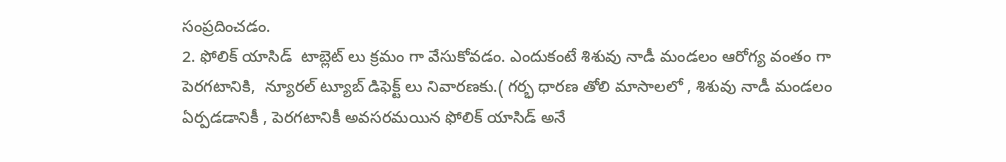సంప్రదించడం.
2. ఫోలిక్ యాసిడ్  టాబ్లెట్ లు క్రమం గా వేసుకోవడం. ఎందుకంటే శిశువు నాడీ మండలం ఆరోగ్య వంతం గా పెరగటానికి,  న్యూరల్ ట్యూబ్ డిఫెక్ట్ లు నివారణకు.( గర్భ ధారణ తోలి మాసాలలో , శిశువు నాడీ మండలం ఏర్పడడానికీ , పెరగటానికీ అవసరమయిన ఫోలిక్ యాసిడ్ అనే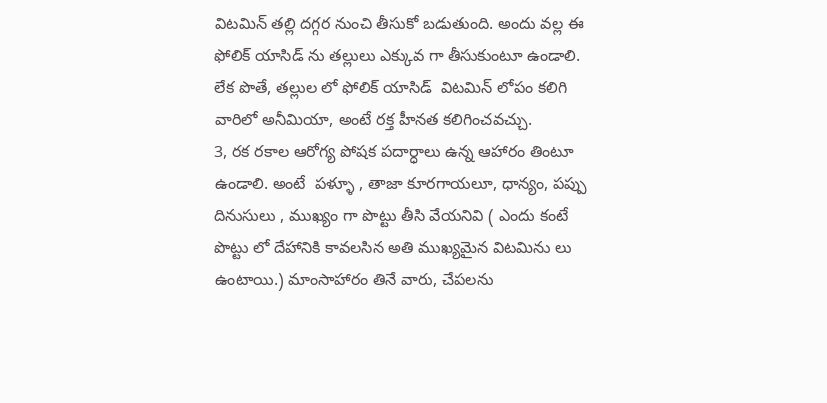విటమిన్ తల్లి దగ్గర నుంచి తీసుకో బడుతుంది. అందు వల్ల ఈ ఫోలిక్ యాసిడ్ ను తల్లులు ఎక్కువ గా తీసుకుంటూ ఉండాలి. లేక పొతే, తల్లుల లో ఫోలిక్ యాసిడ్  విటమిన్ లోపం కలిగి వారిలో అనీమియా, అంటే రక్త హీనత కలిగించవచ్చు.
3, రక రకాల ఆరోగ్య పోషక పదార్ధాలు ఉన్న ఆహారం తింటూ ఉండాలి. అంటే  పళ్ళూ , తాజా కూరగాయలూ, ధాన్యం, పప్పు దినుసులు , ముఖ్యం గా పొట్టు తీసి వేయనివి ( ఎందు కంటే పొట్టు లో దేహానికి కావలసిన అతి ముఖ్యమైన విటమిను లు ఉంటాయి.) మాంసాహారం తినే వారు, చేపలను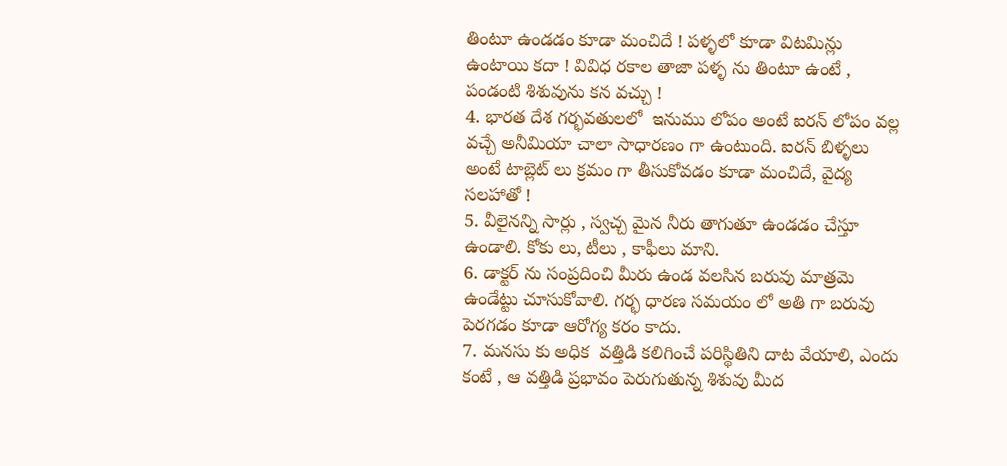తింటూ ఉండడం కూడా మంచిదే ! పళ్ళలో కూడా విటమిన్లు ఉంటాయి కదా ! వివిధ రకాల తాజా పళ్ళ ను తింటూ ఉంటే , పండంటి శిశువును కన వచ్చు !
4. భారత దేశ గర్భవతులలో  ఇనుము లోపం అంటే ఐరన్ లోపం వల్ల వచ్చే అనీమియా చాలా సాధారణం గా ఉంటుంది. ఐరన్ బిళ్ళలు అంటే టాబ్లెట్ లు క్రమం గా తీసుకోవడం కూడా మంచిదే, వైద్య సలహాతో !
5. వీలైనన్ని సార్లు , స్వచ్చ మైన నీరు తాగుతూ ఉండడం చేస్తూ ఉండాలి. కోకు లు, టీలు , కాఫీలు మాని.
6. డాక్టర్ ను సంప్రదించి మీరు ఉండ వలసిన బరువు మాత్రమె ఉండేట్టు చూసుకోవాలి. గర్భ ధారణ సమయం లో అతి గా బరువు పెరగడం కూడా ఆరోగ్య కరం కాదు.
7. మనసు కు అధిక  వత్తిడి కలిగించే పరిస్థితిని దాట వేయాలి, ఎందు కంటే , ఆ వత్తిడి ప్రభావం పెరుగుతున్న శిశువు మీద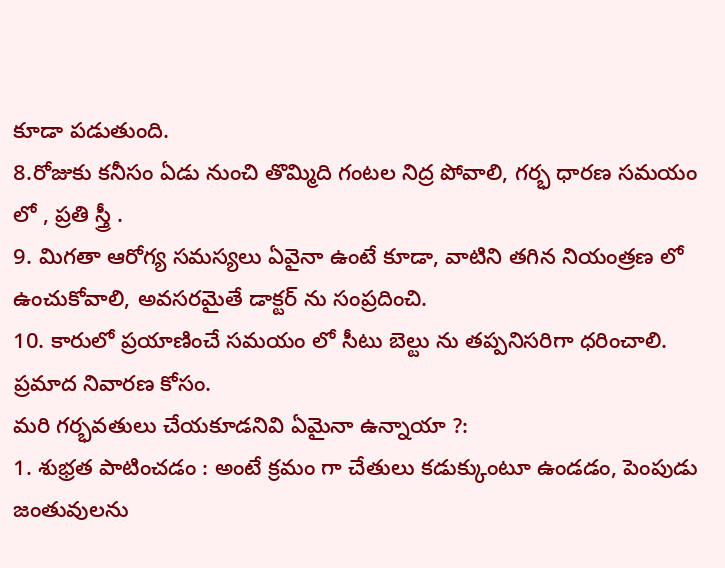కూడా పడుతుంది.
8.రోజుకు కనీసం ఏడు నుంచి తొమ్మిది గంటల నిద్ర పోవాలి, గర్భ ధారణ సమయం లో , ప్రతి స్త్రీ .
9. మిగతా ఆరోగ్య సమస్యలు ఏవైనా ఉంటే కూడా, వాటిని తగిన నియంత్రణ లో ఉంచుకోవాలి, అవసరమైతే డాక్టర్ ను సంప్రదించి.
10. కారులో ప్రయాణించే సమయం లో సీటు బెల్టు ను తప్పనిసరిగా ధరించాలి. ప్రమాద నివారణ కోసం.
మరి గర్భవతులు చేయకూడనివి ఏమైనా ఉన్నాయా ?:
1. శుభ్రత పాటించడం : అంటే క్రమం గా చేతులు కడుక్కుంటూ ఉండడం, పెంపుడు జంతువులను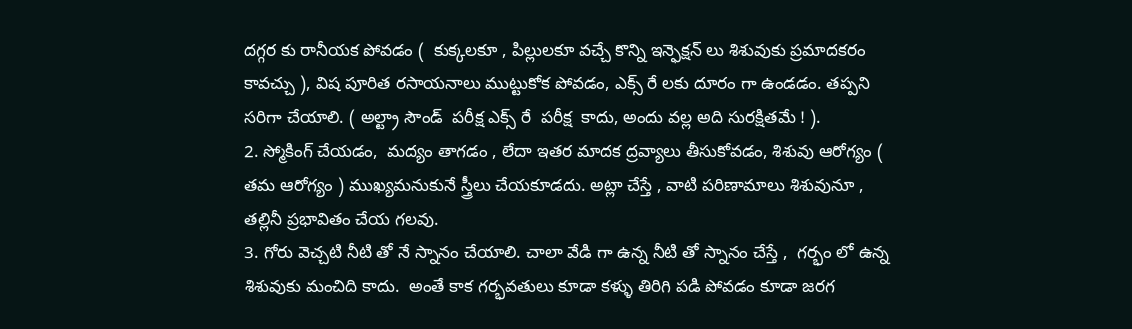దగ్గర కు రానీయక పోవడం (  కుక్కలకూ , పిల్లులకూ వచ్చే కొన్ని ఇన్ఫెక్షన్ లు శిశువుకు ప్రమాదకరం కావచ్చు ), విష పూరిత రసాయనాలు ముట్టుకోక పోవడం, ఎక్స్ రే లకు దూరం గా ఉండడం. తప్పని సరిగా చేయాలి. ( అల్ట్రా సౌండ్  పరీక్ష ఎక్స్ రే  పరీక్ష  కాదు, అందు వల్ల అది సురక్షితమే ! ).
2. స్మోకింగ్ చేయడం,  మద్యం తాగడం , లేదా ఇతర మాదక ద్రవ్యాలు తీసుకోవడం, శిశువు ఆరోగ్యం ( తమ ఆరోగ్యం ) ముఖ్యమనుకునే స్త్రీలు చేయకూడదు. అట్లా చేస్తే , వాటి పరిణామాలు శిశువునూ , తల్లినీ ప్రభావితం చేయ గలవు.
3. గోరు వెచ్చటి నీటి తో నే స్నానం చేయాలి. చాలా వేడి గా ఉన్న నీటి తో స్నానం చేస్తే ,  గర్భం లో ఉన్న శిశువుకు మంచిది కాదు.  అంతే కాక గర్భవతులు కూడా కళ్ళు తిరిగి పడి పోవడం కూడా జరగ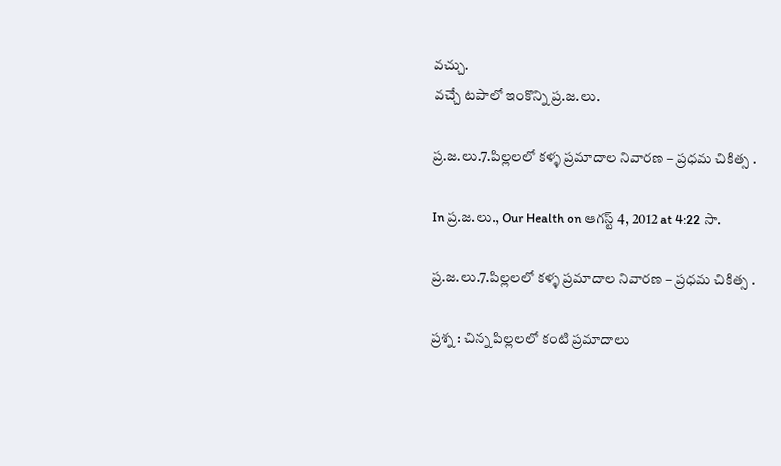వచ్చు.
వచ్చే టపాలో ఇంకొన్ని ప్ర.జ.లు.

ప్ర.జ.లు.7.పిల్లలలో కళ్ళ ప్రమాదాల నివారణ – ప్రధమ చికిత్స .

In ప్ర.జ.లు., Our Health on ఆగస్ట్ 4, 2012 at 4:22 సా.

ప్ర.జ.లు.7.పిల్లలలో కళ్ళ ప్రమాదాల నివారణ – ప్రధమ చికిత్స .

ప్రశ్న : చిన్న పిల్లలలో కంటి ప్రమాదాలు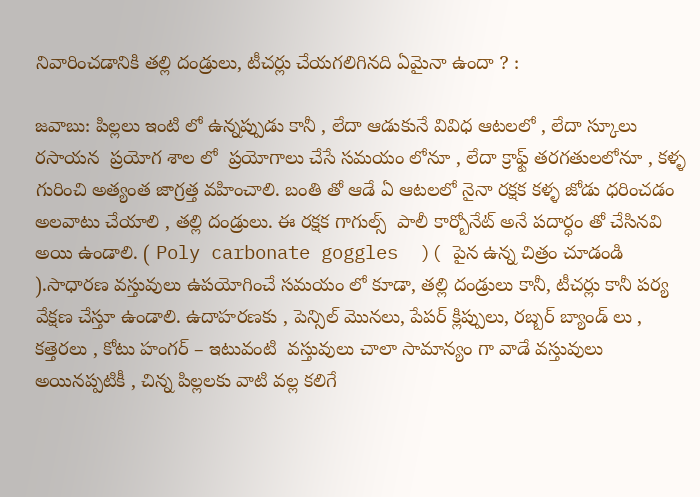నివారించడానికి తల్లి దండ్రులు, టీచర్లు చేయగలిగినది ఏమైనా ఉందా ? :

జవాబు: పిల్లలు ఇంటి లో ఉన్నప్పుడు కానీ , లేదా ఆడుకునే వివిధ ఆటలలో , లేదా స్కూలు రసాయన  ప్రయోగ శాల లో  ప్రయోగాలు చేసే సమయం లోనూ , లేదా క్రాఫ్ట్ తరగతులలోనూ , కళ్ళ గురించి అత్యంత జాగ్రత్త వహించాలి. బంతి తో ఆడే ఏ ఆటలలో నైనా రక్షక కళ్ళ జోడు ధరించడం అలవాటు చేయాలి , తల్లి దండ్రులు. ఈ రక్షక గాగుల్స్  పాలీ కార్బోనేట్ అనే పదార్ధం తో చేసినవి అయి ఉండాలి. ( Poly carbonate goggles  )( పైన ఉన్న చిత్రం చూడండి ).సాధారణ వస్తువులు ఉపయోగించే సమయం లో కూడా, తల్లి దండ్రులు కానీ, టీచర్లు కానీ పర్య వేక్షణ చేస్తూ ఉండాలి. ఉదాహరణకు , పెన్సిల్ మొనలు, పేపర్ క్లిప్పులు, రబ్బర్ బ్యాండ్ లు , కత్తెరలు , కోటు హంగర్ – ఇటువంటి  వస్తువులు చాలా సామాన్యం గా వాడే వస్తువులు అయినప్పటికీ , చిన్న పిల్లలకు వాటి వల్ల కలిగే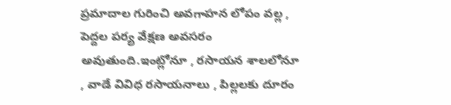ప్రమాదాల గురించి అవగాహన లోపం వల్ల , పెద్దల పర్య వేక్షణ అవసరం అవుతుంది.ఇంట్లోనూ , రసాయన శాలలోనూ , వాడే వివిధ రసాయనాలు , పిల్లలకు దూరం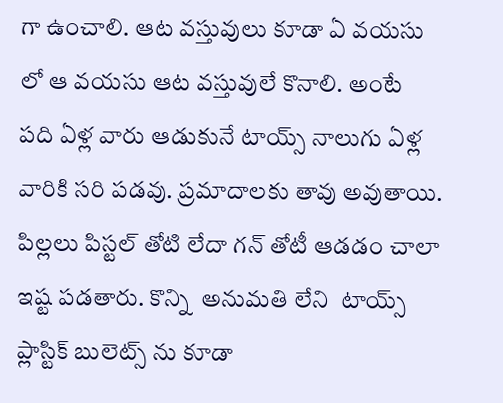గా ఉంచాలి. ఆట వస్తువులు కూడా ఏ వయసు లో ఆ వయసు ఆట వస్తువులే కొనాలి. అంటే  పది ఏళ్ల వారు ఆడుకునే టాయ్స్ నాలుగు ఏళ్ల వారికి సరి పడవు. ప్రమాదాలకు తావు అవుతాయి. పిల్లలు పిస్టల్ తోటి లేదా గన్ తోటీ ఆడడం చాలా ఇష్ట పడతారు. కొన్ని  అనుమతి లేని  టాయ్స్  ప్లాస్టిక్ బులెట్స్ ను కూడా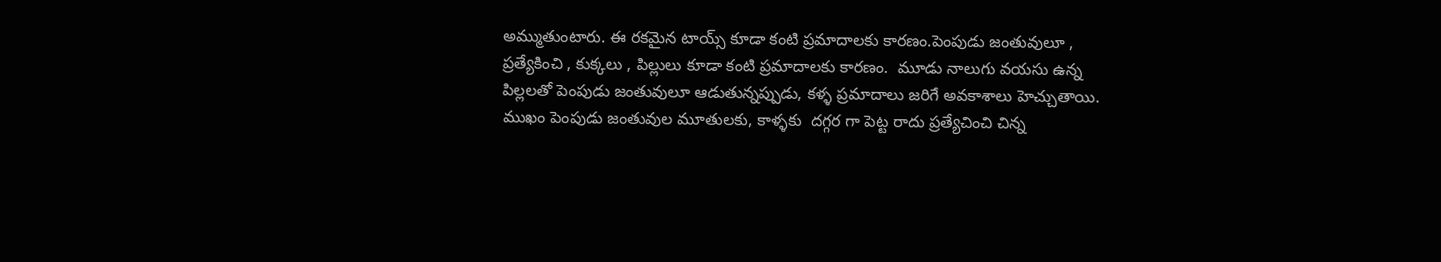అమ్ముతుంటారు. ఈ రకమైన టాయ్స్ కూడా కంటి ప్రమాదాలకు కారణం.పెంపుడు జంతువులూ , ప్రత్యేకించి , కుక్కలు , పిల్లులు కూడా కంటి ప్రమాదాలకు కారణం.  మూడు నాలుగు వయసు ఉన్న పిల్లలతో పెంపుడు జంతువులూ ఆడుతున్నప్పుడు, కళ్ళ ప్రమాదాలు జరిగే అవకాశాలు హెచ్చుతాయి. ముఖం పెంపుడు జంతువుల మూతులకు, కాళ్ళకు  దగ్గర గా పెట్ట రాదు ప్రత్యేచించి చిన్న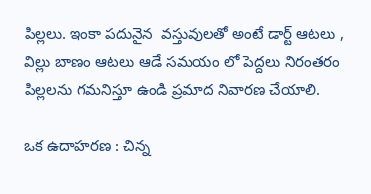పిల్లలు. ఇంకా పదునైన  వస్తువులతో అంటే డార్ట్ ఆటలు , విల్లు బాణం ఆటలు ఆడే సమయం లో పెద్దలు నిరంతరం పిల్లలను గమనిస్తూ ఉండి ప్రమాద నివారణ చేయాలి.

ఒక ఉదాహరణ : చిన్న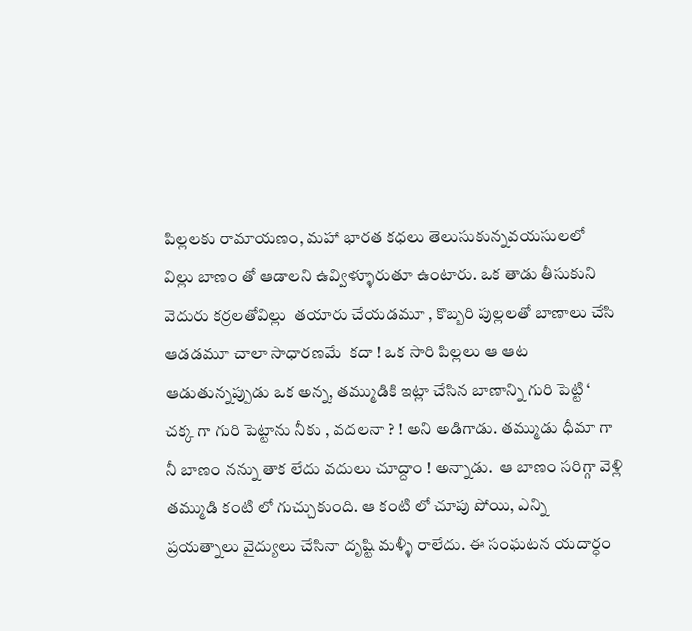పిల్లలకు రామాయణం, మహా భారత కధలు తెలుసుకున్నవయసులలో  విల్లు బాణం తో ఆడాలని ఉవ్విళ్ళూరుతూ ఉంటారు. ఒక తాడు తీసుకుని వెదురు కర్రలతోవిల్లు  తయారు చేయడమూ , కొబ్బరి పుల్లలతో బాణాలు చేసి ఆడడమూ చాలా సాధారణమే  కదా ! ఒక సారి పిల్లలు ఆ ఆట ఆడుతున్నప్పుడు ఒక అన్న, తమ్ముడికి ఇట్లా చేసిన బాణాన్ని గురి పెట్టి ‘ చక్క గా గురి పెట్టాను నీకు , వదలనా ? ! అని అడిగాడు. తమ్ముడు ధీమా గా నీ బాణం నన్ను తాక లేదు వదులు చూద్దాం ! అన్నాడు.  ఆ బాణం సరిగ్గా వెళ్లి తమ్ముడి కంటి లో గుచ్చుకుంది. ఆ కంటి లో చూపు పోయి, ఎన్ని ప్రయత్నాలు వైద్యులు చేసినా దృష్టి మళ్ళీ రాలేదు. ఈ సంఘటన యదార్ధం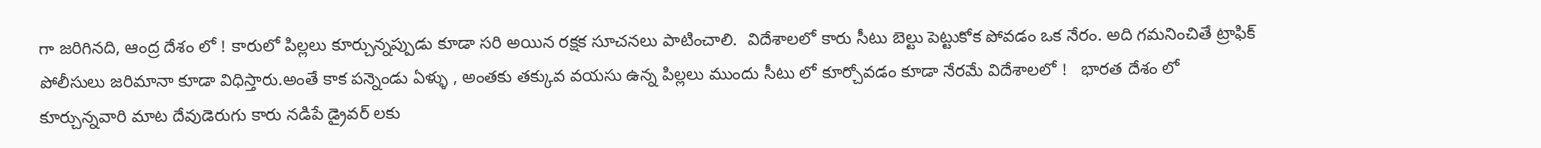గా జరిగినది, ఆంద్ర దేశం లో ! కారులో పిల్లలు కూర్చున్నప్పుడు కూడా సరి అయిన రక్షక సూచనలు పాటించాలి.  విదేశాలలో కారు సీటు బెల్టు పెట్టుకోక పోవడం ఒక నేరం. అది గమనించితే ట్రాఫిక్ పోలీసులు జరిమానా కూడా విధిస్తారు.అంతే కాక పన్నెండు ఏళ్ళు , అంతకు తక్కువ వయసు ఉన్న పిల్లలు ముందు సీటు లో కూర్చోవడం కూడా నేరమే విదేశాలలో !   భారత దేశం లో కూర్చున్నవారి మాట దేవుడెరుగు కారు నడిపే డ్రైవర్ లకు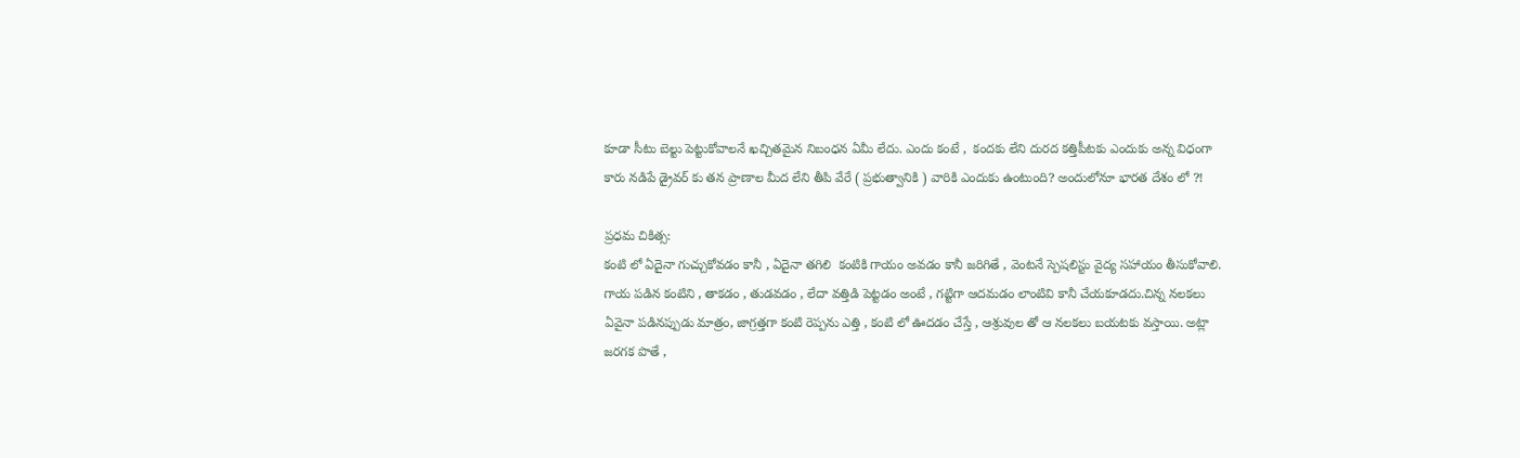కూడా సీటు బెల్టు పెట్టుకోవాలనే ఖచ్చితమైన నిబంధన ఏమీ లేదు. ఎందు కంటే ,  కందకు లేని దురద కత్తిపీటకు ఎందుకు అన్న విధంగా కారు నడిపే డ్రైవర్ కు తన ప్రాణాల మీద లేని తీపి వేరే ( ప్రభుత్వానికి ) వారికి ఎందుకు ఉంటుంది? అందులోనూ భారత దేశం లో ?!

ప్రధమ చికిత్స:
కంటి లో ఏదైనా గుచ్చుకోవడం కానీ , ఏదైనా తగిలి  కంటికి గాయం అవడం కానీ జరిగితే , వెంటనే స్పెషలిస్టు వైద్య సహాయం తీసుకోవాలి. గాయ పడిన కంటిని , తాకడం , తుడవడం , లేదా వత్తిడి పెట్టడం అంటే , గట్టిగా ఆదమడం లాంటివి కానీ చేయకూడదు.చిన్న నలకలు ఏవైనా పడినప్పుడు మాత్రం, జాగ్రత్తగా కంటి రెప్పను ఎత్తి , కంటి లో ఊదడం చేస్తే , ఆశ్రువుల తో ఆ నలకలు బయటకు వస్తాయి. అట్లా జరగక పొతే ,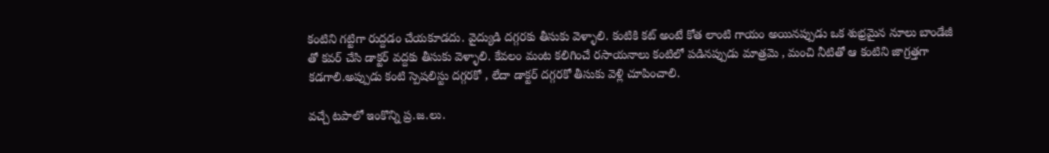కంటిని గట్టిగా రుద్దడం చేయకూడదు. వైద్యుడి దగ్గరకు తీసుకు వెళ్ళాలి. కంటికి కట్ అంటే కోత లాంటి గాయం అయినప్పుడు ఒక శుభ్రమైన నూలు బాండేజీ తో కవర్ చేసి డాక్టర్ వద్దకు తీసుకు వెళ్ళాలి. కేవలం మంట కలిగించే రసాయనాలు కంటిలో పడినప్పుడు మాత్రమె , మంచి నీటితో ఆ కంటిని జాగ్రత్తగా కడగాలి.అప్పుడు కంటి స్పెషలిస్టు దగ్గరకో , లేదా డాక్టర్ దగ్గరకో తీసుకు వెళ్లి చూపించాలి.

వచ్చే టపాలో ఇంకొన్ని ప్ర.జ.లు.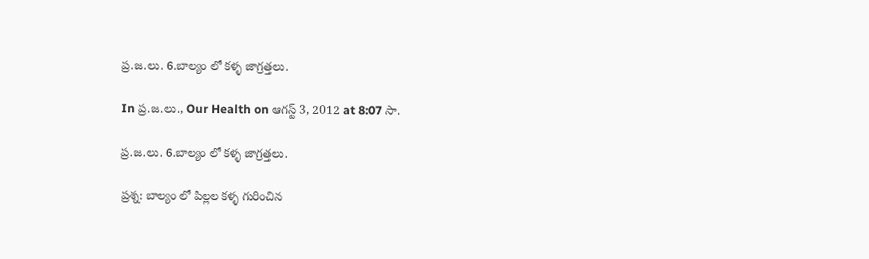ప్ర.జ.లు. 6.బాల్యం లో కళ్ళ జాగ్రత్తలు.

In ప్ర.జ.లు., Our Health on ఆగస్ట్ 3, 2012 at 8:07 సా.

ప్ర.జ.లు. 6.బాల్యం లో కళ్ళ జాగ్రత్తలు.

ప్రశ్న: బాల్యం లో పిల్లల కళ్ళ గురించిన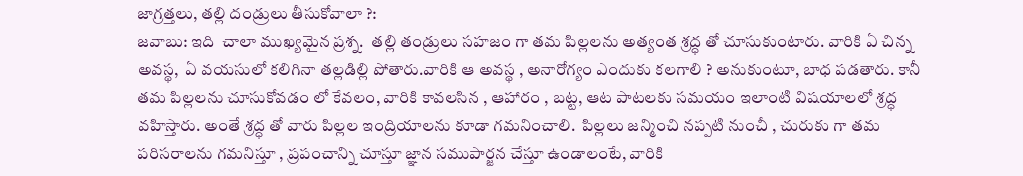జాగ్రత్తలు, తల్లి దండ్రులు తీసుకోవాలా ?:
జవాబు: ఇది  చాలా ముఖ్యమైన ప్రశ్న.  తల్లి తండ్రులు సహజం గా తమ పిల్లలను అత్యంత శ్రద్ధ తో చూసుకుంటారు. వారికి ఏ చిన్న అవస్థ,  ఏ వయసులో కలిగినా తల్లడిల్లి పోతారు.వారికి ఆ అవస్థ , అనారోగ్యం ఎందుకు కలగాలి ? అనుకుంటూ, బాధ పడతారు. కానీ తమ పిల్లలను చూసుకోవడం లో కేవలం, వారికి కావలసిన , ఆహారం , బట్ట, ఆట పాటలకు సమయం ఇలాంటి విషయాలలో శ్రద్ధ వహిస్తారు. అంతే శ్రద్ధ తో వారు పిల్లల ఇంద్రియాలను కూడా గమనించాలి.  పిల్లలు జన్మించి నప్పటి నుంచీ , చురుకు గా తమ పరిసరాలను గమనిస్తూ , ప్రపంచాన్ని చూస్తూ జ్ఞాన సముపార్జన చేస్తూ ఉండాలంటే, వారికి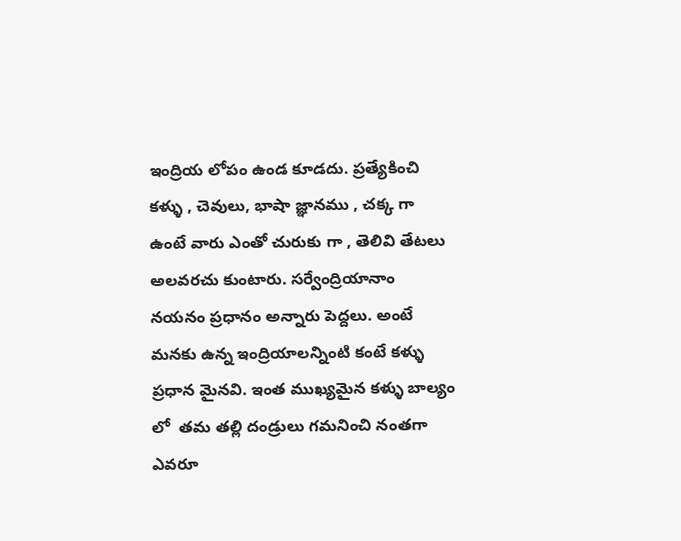ఇంద్రియ లోపం ఉండ కూడదు. ప్రత్యేకించి కళ్ళు , చెవులు, భాషా జ్ఞానము , చక్క గా ఉంటే వారు ఎంతో చురుకు గా , తెలివి తేటలు అలవరచు కుంటారు. సర్వేంద్రియానాం నయనం ప్రధానం అన్నారు పెద్దలు. అంటే మనకు ఉన్న ఇంద్రియాలన్నింటి కంటే కళ్ళు ప్రధాన మైనవి. ఇంత ముఖ్యమైన కళ్ళు బాల్యం లో  తమ తల్లి దండ్రులు గమనించి నంతగా  ఎవరూ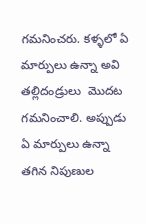గమనించరు. కళ్ళలో ఏ మార్పులు ఉన్నా అవి తల్లిదండ్రులు  మొదట గమనించాలి. అప్పుడు ఏ మార్పులు ఉన్నా తగిన నిపుణుల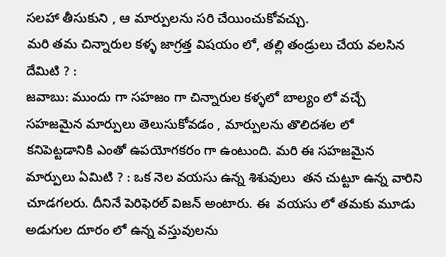సలహా తీసుకుని , ఆ మార్పులను సరి చేయించుకోవచ్చు.
మరి తమ చిన్నారుల కళ్ళ జాగ్రత్త విషయం లో, తల్లి తండ్రులు చేయ వలసిన దేమిటి ? :
జవాబు: ముందు గా సహజం గా చిన్నారుల కళ్ళలో బాల్యం లో వచ్చే సహజమైన మార్పులు తెలుసుకోవడం , మార్పులను తొలిదశల లో కనిపెట్టడానికి ఎంతో ఉపయోగకరం గా ఉంటుంది. మరి ఈ సహజమైన మార్పులు ఏమిటి ? : ఒక నెల వయసు ఉన్న శిశువులు  తన చుట్టూ ఉన్న వారిని చూడగలరు. దీనినే పెరిఫెరల్ విజన్ అంటారు. ఈ  వయసు లో తమకు మూడు అడుగుల దూరం లో ఉన్న వస్తువులను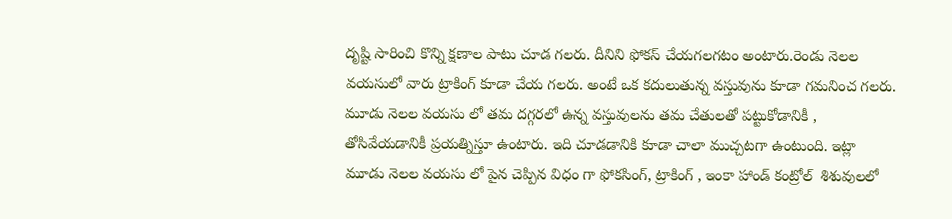దృష్టి సారించి కొన్ని క్షణాల పాటు చూడ గలరు. దీనిని ఫోకస్ చేయగలగటం అంటారు.రెండు నెలల వయసులో వారు ట్రాకింగ్ కూడా చేయ గలరు. అంటే ఒక కదులుతున్న వస్తువును కూడా గమనించ గలరు. మూడు నెలల వయసు లో తమ దగ్గరలో ఉన్న వస్తువులను తమ చేతులతో పట్టుకోడానికీ , తోసివేయడానికీ ప్రయత్నిస్తూ ఉంటారు. ఇది చూడడానికి కూడా చాలా ముచ్చటగా ఉంటుంది. ఇట్లా మూడు నెలల వయసు లో పైన చెప్పిన విధం గా ఫోకసింగ్, ట్రాకింగ్ , ఇంకా హాండ్ కంట్రోల్  శిశువులలో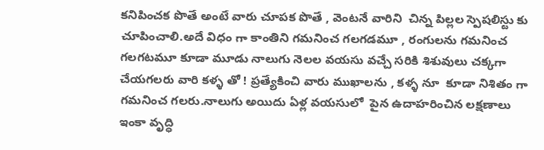కనిపించక పొతే అంటే వారు చూపక పొతే , వెంటనే వారిని  చిన్న పిల్లల స్పెషలిస్టు కు చూపించాలి.అదే విధం గా కాంతిని గమనించ గలగడమూ , రంగులను గమనించ గలగటమూ కూడా మూడు నాలుగు నెలల వయసు వచ్చే సరికి శిశువులు చక్కగా చేయగలరు వారి కళ్ళ తో ! ప్రత్యేకించి వారు ముఖాలను , కళ్ళ నూ  కూడా నిశితం గా గమనించ గలరు.నాలుగు అయిదు ఏళ్ల వయసులో  పైన ఉదాహరించిన లక్షణాలు ఇంకా వృద్ధి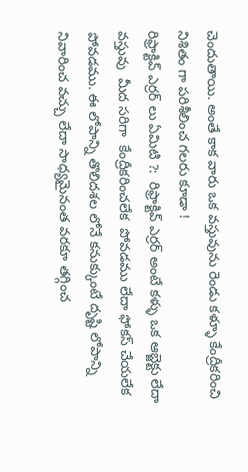చెందుతాయి. అంతే కాక వారు ఒక వస్తువును రెండు కళ్ళూ కేంద్రీకరించి నిశితం గా పరిశీలించ గలరు కూడా !
రిఫ్రాక్టివ్ ఎర్రర్ లు ఏమిటి ?:  రిఫ్రాక్టివ్ ఎర్రర్ అంటే కళ్ళు ఒక ఆబ్జెక్టు లేదా వస్తువు  మీద సరిగా  కేంద్రీకరించలేక  పోవడము లేదా ఫోకస్ చేయలేక పోవడము. ఈ లోపాన్ని తొలిదశల లోనే కనుక్కుంటే దృష్టి లోపాన్ని నివారించ వచ్చు లేదా సాధ్యమైనంత వరకూ తగ్గించ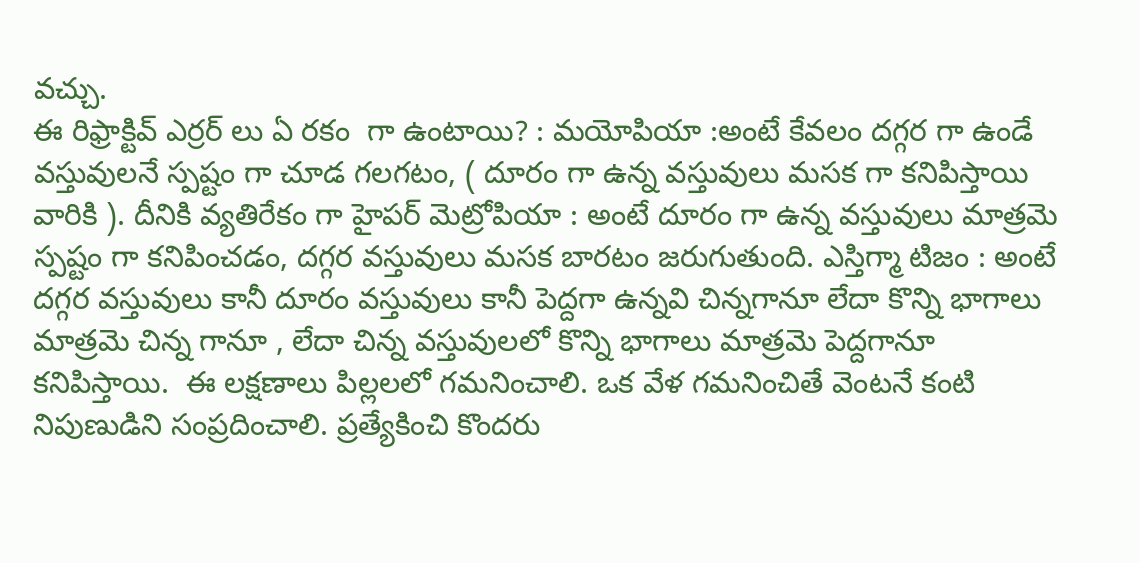వచ్చు.
ఈ రిఫ్రాక్టివ్ ఎర్రర్ లు ఏ రకం  గా ఉంటాయి? : మయోపియా :అంటే కేవలం దగ్గర గా ఉండే వస్తువులనే స్పష్టం గా చూడ గలగటం, ( దూరం గా ఉన్న వస్తువులు మసక గా కనిపిస్తాయి వారికి ). దీనికి వ్యతిరేకం గా హైపర్ మెట్రోపియా : అంటే దూరం గా ఉన్న వస్తువులు మాత్రమె స్పష్టం గా కనిపించడం, దగ్గర వస్తువులు మసక బారటం జరుగుతుంది. ఎస్తిగ్మా టిజం : అంటే  దగ్గర వస్తువులు కానీ దూరం వస్తువులు కానీ పెద్దగా ఉన్నవి చిన్నగానూ లేదా కొన్ని భాగాలు మాత్రమె చిన్న గానూ , లేదా చిన్న వస్తువులలో కొన్ని భాగాలు మాత్రమె పెద్దగానూ కనిపిస్తాయి.  ఈ లక్షణాలు పిల్లలలో గమనించాలి. ఒక వేళ గమనించితే వెంటనే కంటి నిపుణుడిని సంప్రదించాలి. ప్రత్యేకించి కొందరు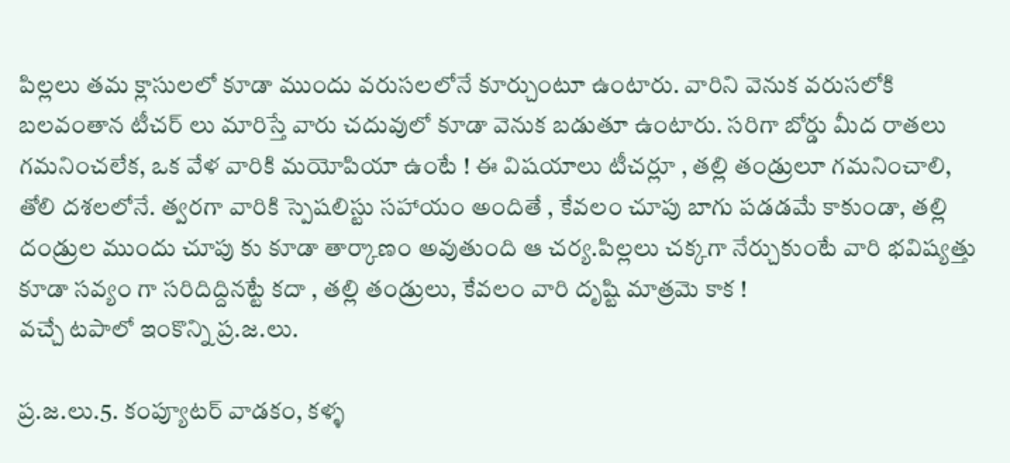పిల్లలు తమ క్లాసులలో కూడా ముందు వరుసలలోనే కూర్చుంటూ ఉంటారు. వారిని వెనుక వరుసలోకి బలవంతాన టీచర్ లు మారిస్తే వారు చదువులో కూడా వెనుక బడుతూ ఉంటారు. సరిగా బోర్డు మీద రాతలు గమనించలేక, ఒక వేళ వారికి మయోపియా ఉంటే ! ఈ విషయాలు టీచర్లూ , తల్లి తండ్రులూ గమనించాలి, తోలి దశలలోనే. త్వరగా వారికి స్పెషలిస్టు సహాయం అందితే , కేవలం చూపు బాగు పడడమే కాకుండా, తల్లి దండ్రుల ముందు చూపు కు కూడా తార్కాణం అవుతుంది ఆ చర్య.పిల్లలు చక్కగా నేర్చుకుంటే వారి భవిష్యత్తు కూడా సవ్యం గా సరిదిద్దినట్టే కదా , తల్లి తండ్రులు, కేవలం వారి దృష్టి మాత్రమె కాక !
వచ్చే టపాలో ఇంకొన్ని ప్ర.జ.లు.

ప్ర.జ.లు.5. కంప్యూటర్ వాడకం, కళ్ళ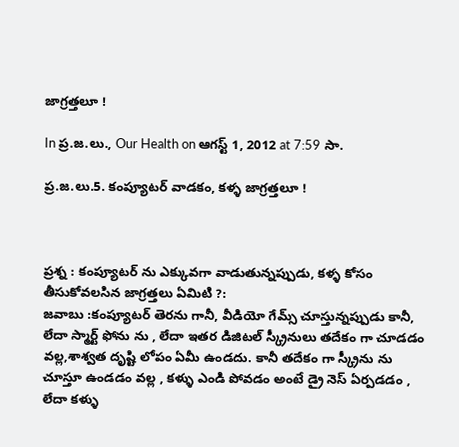జాగ్రత్తలూ !

In ప్ర.జ.లు., Our Health on ఆగస్ట్ 1, 2012 at 7:59 సా.

ప్ర.జ.లు.5. కంప్యూటర్ వాడకం, కళ్ళ జాగ్రత్తలూ !



ప్రశ్న : కంప్యూటర్ ను ఎక్కువగా వాడుతున్నప్పుడు, కళ్ళ కోసం  తీసుకోవలసిన జాగ్రత్తలు ఏమిటి ?:
జవాబు :కంప్యూటర్ తెరను గానీ, వీడియో గేమ్స్ చూస్తున్నప్పుడు కానీ, లేదా స్మార్ట్ ఫోను ను , లేదా ఇతర డిజిటల్ స్క్రీనులు తదేకం గా చూడడం వల్ల,శాశ్వత దృష్టి లోపం ఏమీ ఉండదు. కానీ తదేకం గా స్క్రీను ను చూస్తూ ఉండడం వల్ల , కళ్ళు ఎండి పోవడం అంటే డ్రై నెస్ ఏర్పడడం , లేదా కళ్ళు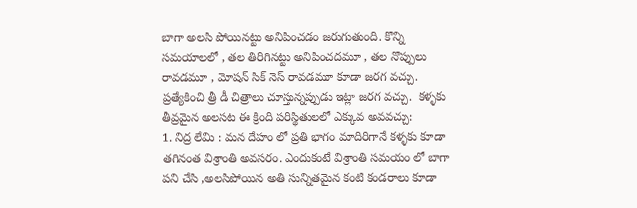బాగా అలసి పోయినట్టు అనిపించడం జరుగుతుంది. కొన్ని సమయాలలో , తల తిరిగినట్టు అనిపించదమూ , తల నొప్పులు రావడమూ , మోషన్ సిక్ నెస్ రావడమూ కూడా జరగ వచ్చు. ప్రత్యేకించి త్రీ డీ చిత్రాలు చూస్తున్నప్పుడు ఇట్లా జరగ వచ్చు.  కళ్ళకు తీవ్రమైన అలసట ఈ క్రింది పరిస్థితులలో ఎక్కువ అవవచ్చు:
1. నిద్ర లేమి : మన దేహం లో ప్రతి భాగం మాదిరిగానే కళ్ళకు కూడా తగినంత విశ్రాంతి అవసరం. ఎందుకంటే విశ్రాంతి సమయం లో బాగా పని చేసి ,అలసిపోయిన అతి సున్నితమైన కంటి కండరాలు కూడా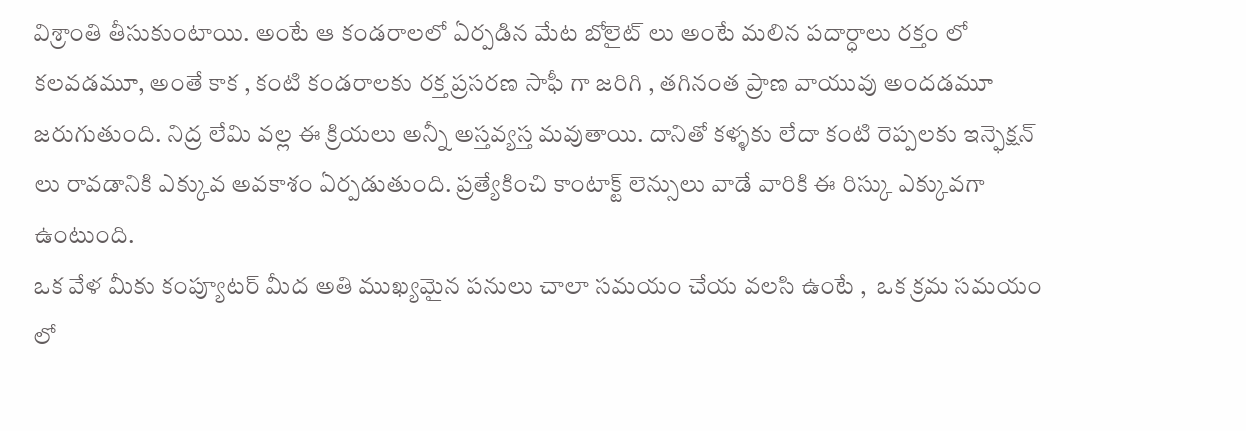విశ్రాంతి తీసుకుంటాయి. అంటే ఆ కండరాలలో ఏర్పడిన మేట బోలైట్ లు అంటే మలిన పదార్ధాలు రక్తం లో కలవడమూ, అంతే కాక , కంటి కండరాలకు రక్త ప్రసరణ సాఫీ గా జరిగి , తగినంత ప్రాణ వాయువు అందడమూ జరుగుతుంది. నిద్ర లేమి వల్ల ఈ క్రియలు అన్నీ అస్తవ్యస్త మవుతాయి. దానితో కళ్ళకు లేదా కంటి రెప్పలకు ఇన్ఫెక్షన్ లు రావడానికి ఎక్కువ అవకాశం ఏర్పడుతుంది. ప్రత్యేకించి కాంటాక్ట్ లెన్సులు వాడే వారికి ఈ రిస్కు ఎక్కువగా ఉంటుంది.
ఒక వేళ మీకు కంప్యూటర్ మీద అతి ముఖ్యమైన పనులు చాలా సమయం చేయ వలసి ఉంటే ,  ఒక క్రమ సమయం లో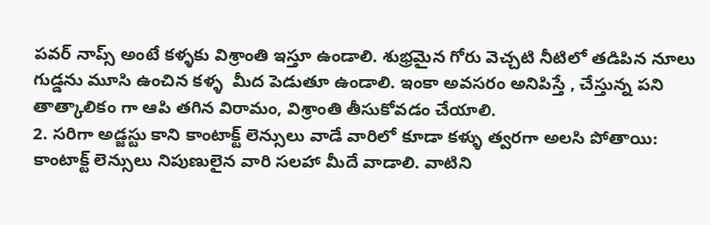పవర్ నాప్స్ అంటే కళ్ళకు విశ్రాంతి ఇస్తూ ఉండాలి. శుభ్రమైన గోరు వెచ్చటి నీటిలో తడిపిన నూలు గుడ్డను మూసి ఉంచిన కళ్ళ  మీద పెడుతూ ఉండాలి. ఇంకా అవసరం అనిపిస్తే , చేస్తున్న పని తాత్కాలికం గా ఆపి తగిన విరామం, విశ్రాంతి తీసుకోవడం చేయాలి.
2. సరిగా అడ్జస్టు కాని కాంటాక్ట్ లెన్సులు వాడే వారిలో కూడా కళ్ళు త్వరగా అలసి పోతాయి:  కాంటాక్ట్ లెన్సులు నిపుణులైన వారి సలహా మీదే వాడాలి. వాటిని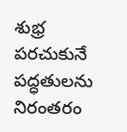శుభ్ర పరచుకునే పద్ధతులను నిరంతరం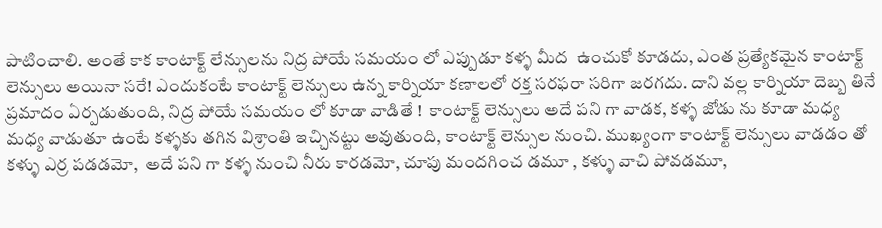పాటించాలి. అంతే కాక కాంటాక్ట్ లేన్సులను నిద్ర పోయే సమయం లో ఎప్పుడూ కళ్ళ మీద  ఉంచుకో కూడదు, ఎంత ప్రత్యేకమైన కాంటాక్ట్ లెన్సులు అయినా సరే! ఎందుకంటే కాంటాక్ట్ లెన్సులు ఉన్న కార్నియా కణాలలో రక్త సరఫరా సరిగా జరగదు. దాని వల్ల కార్నియా దెబ్బ తినే ప్రమాదం ఏర్పడుతుంది, నిద్ర పోయే సమయం లో కూడా వాడితే !  కాంటాక్ట్ లెన్సులు అదే పని గా వాడక, కళ్ళ జోడు ను కూడా మధ్య మధ్య వాడుతూ ఉంటే కళ్ళకు తగిన విశ్రాంతి ఇచ్చినట్టు అవుతుంది, కాంటాక్ట్ లెన్సుల నుంచి. ముఖ్యంగా కాంటాక్ట్ లెన్సులు వాడడం తో కళ్ళు ఎర్ర పడడమో,  అదే పని గా కళ్ళ నుంచి నీరు కారడమో, చూపు మందగించ డమూ , కళ్ళు వాచి పోవడమూ,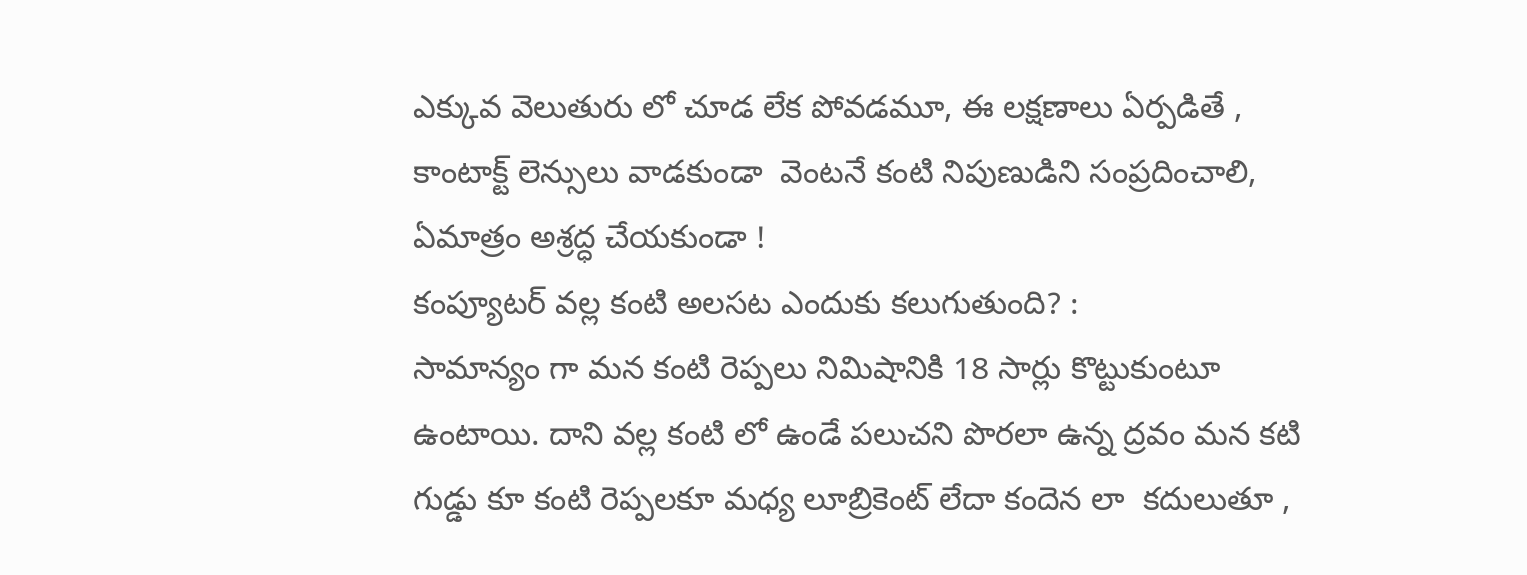ఎక్కువ వెలుతురు లో చూడ లేక పోవడమూ, ఈ లక్షణాలు ఏర్పడితే , కాంటాక్ట్ లెన్సులు వాడకుండా  వెంటనే కంటి నిపుణుడిని సంప్రదించాలి, ఏమాత్రం అశ్రద్ధ చేయకుండా !
కంప్యూటర్ వల్ల కంటి అలసట ఎందుకు కలుగుతుంది? :
సామాన్యం గా మన కంటి రెప్పలు నిమిషానికి 18 సార్లు కొట్టుకుంటూ ఉంటాయి. దాని వల్ల కంటి లో ఉండే పలుచని పొరలా ఉన్న ద్రవం మన కటి గుడ్డు కూ కంటి రెప్పలకూ మధ్య లూబ్రికెంట్ లేదా కందెన లా  కదులుతూ ,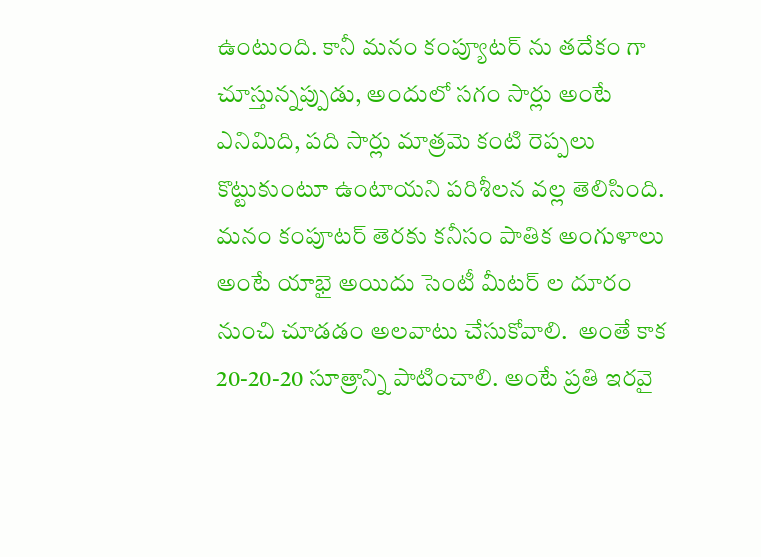ఉంటుంది. కానీ మనం కంప్యూటర్ ను తదేకం గా చూస్తున్నప్పుడు, అందులో సగం సార్లు అంటే ఎనిమిది, పది సార్లు మాత్రమె కంటి రెప్పలు కొట్టుకుంటూ ఉంటాయని పరిశీలన వల్ల తెలిసింది. మనం కంపూటర్ తెరకు కనీసం పాతిక అంగుళాలు అంటే యాభై అయిదు సెంటీ మీటర్ ల దూరం నుంచి చూడడం అలవాటు చేసుకోవాలి.  అంతే కాక 20-20-20 సూత్రాన్ని పాటించాలి. అంటే ప్రతి ఇరవై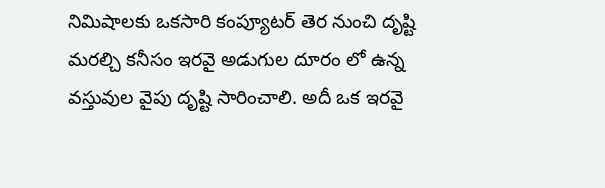నిమిషాలకు ఒకసారి కంప్యూటర్ తెర నుంచి దృష్టి మరల్చి కనీసం ఇరవై అడుగుల దూరం లో ఉన్న వస్తువుల వైపు దృష్టి సారించాలి. అదీ ఒక ఇరవై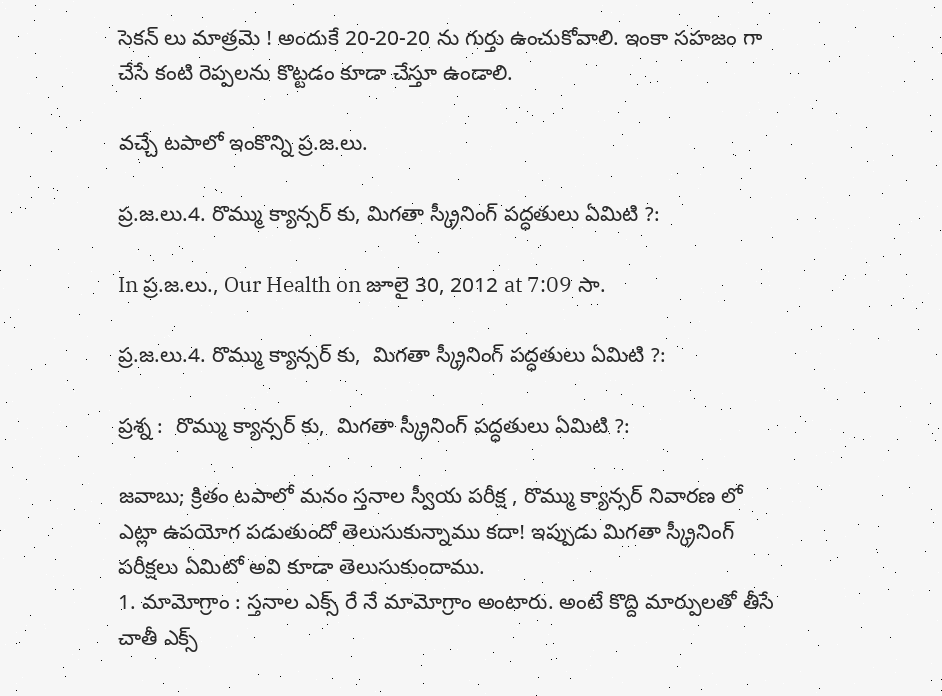సెకన్ లు మాత్రమె ! అందుకే 20-20-20 ను గుర్తు ఉంచుకోవాలి. ఇంకా సహజం గా చేసే కంటి రెప్పలను కొట్టడం కూడా చేస్తూ ఉండాలి.

వచ్చే టపాలో ఇంకొన్ని ప్ర.జ.లు.

ప్ర.జ.లు.4. రొమ్ము క్యాన్సర్ కు, మిగతా స్క్రీనింగ్ పద్ధతులు ఏమిటి ?:

In ప్ర.జ.లు., Our Health on జూలై 30, 2012 at 7:09 సా.

ప్ర.జ.లు.4. రొమ్ము క్యాన్సర్ కు,  మిగతా స్క్రీనింగ్ పద్ధతులు ఏమిటి ?:

ప్రశ్న :  రొమ్ము క్యాన్సర్ కు,  మిగతా స్క్రీనింగ్ పద్ధతులు ఏమిటి ?:

జవాబు; క్రితం టపాలో మనం స్తనాల స్వీయ పరీక్ష , రొమ్ము క్యాన్సర్ నివారణ లో ఎట్లా ఉపయోగ పడుతుందో తెలుసుకున్నాము కదా! ఇప్పుడు మిగతా స్క్రీనింగ్ పరీక్షలు ఏమిటో అవి కూడా తెలుసుకుందాము.
1. మామోగ్రాం : స్తనాల ఎక్స్ రే నే మామోగ్రాం అంటారు. అంటే కొద్ది మార్పులతో తీసే చాతీ ఎక్స్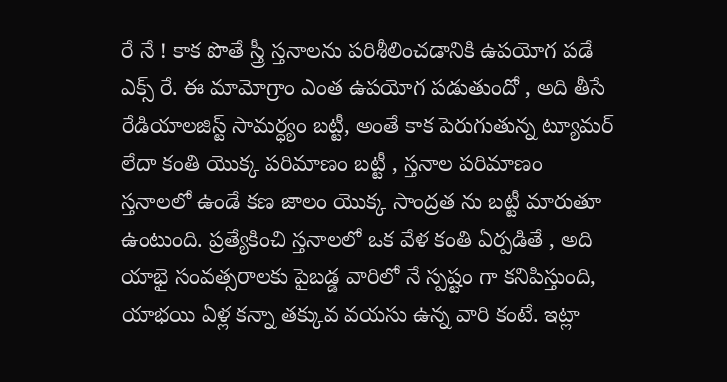రే నే ! కాక పొతే స్త్రీ స్తనాలను పరిశీలించడానికి ఉపయోగ పడే ఎక్స్ రే. ఈ మామోగ్రాం ఎంత ఉపయోగ పడుతుందో , అది తీసే రేడియాలజిస్ట్ సామర్ధ్యం బట్టీ, అంతే కాక పెరుగుతున్న ట్యూమర్ లేదా కంతి యొక్క పరిమాణం బట్టీ , స్తనాల పరిమాణం స్తనాలలో ఉండే కణ జాలం యొక్క సాంద్రత ను బట్టీ మారుతూ ఉంటుంది. ప్రత్యేకించి స్తనాలలో ఒక వేళ కంతి ఏర్పడితే , అది యాభై సంవత్సరాలకు పైబడ్డ వారిలో నే స్పష్టం గా కనిపిస్తుంది,  యాభయి ఏళ్ల కన్నా తక్కువ వయసు ఉన్న వారి కంటే. ఇట్లా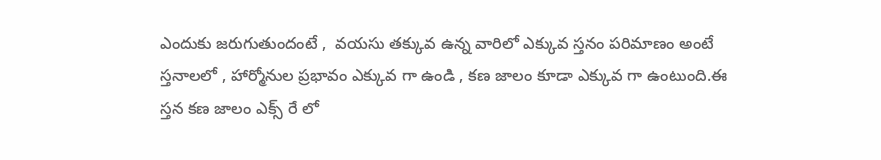ఎందుకు జరుగుతుందంటే ,  వయసు తక్కువ ఉన్న వారిలో ఎక్కువ స్తనం పరిమాణం అంటే స్తనాలలో , హార్మోనుల ప్రభావం ఎక్కువ గా ఉండి , కణ జాలం కూడా ఎక్కువ గా ఉంటుంది.ఈ స్తన కణ జాలం ఎక్స్ రే లో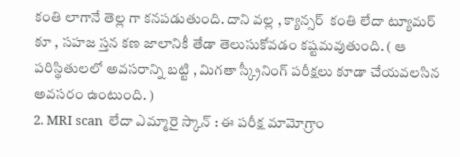కంతి లాగానే తెల్ల గా కనపడుతుంది. దాని వల్ల , క్యాన్సర్  కంతి లేదా ట్యూమర్ కూ , సహజ స్తన కణ జాలానికీ తేడా తెలుసుకోవడం కష్టమవుతుంది. ( ఆ పరిస్థితులలో అవసరాన్ని బట్టి , మిగతా స్క్రీనింగ్ పరీక్షలు కూడా చేయవలసిన అవసరం ఉంటుంది. )
2. MRI scan  లేదా ఎమ్మారై స్కాన్ : ఈ పరీక్ష మామోగ్రాం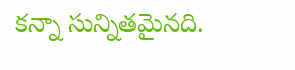కన్నా సున్నితమైనది.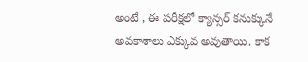అంటే , ఈ పరీక్షలో క్యాన్సర్ కనుక్కునే అవకాశాలు ఎక్కువ అవుతాయి. కాక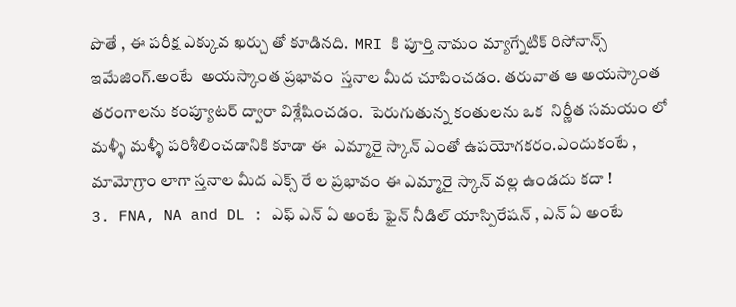పొతే , ఈ పరీక్ష ఎక్కువ ఖర్చు తో కూడినది.  MRI కి పూర్తి నామం మ్యాగ్నేటిక్ రిసోనాన్స్ ఇమేజింగ్.అంటే  అయస్కాంత ప్రభావం  స్తనాల మీద చూపించడం. తరువాత ఆ అయస్కాంత తరంగాలను కంప్యూటర్ ద్వారా విశ్లేషించడం.  పెరుగుతున్న కంతులను ఒక  నిర్ణీత సమయం లో మళ్ళీ మళ్ళీ పరిశీలించడానికి కూడా ఈ  ఎమ్మారై స్కాన్ ఎంతో ఉపయోగకరం.ఎందుకంటే , మామోగ్రాం లాగా స్తనాల మీద ఎక్స్ రే ల ప్రభావం ఈ ఎమ్మారై స్కాన్ వల్ల ఉండదు కదా !
3. FNA, NA and DL : ఎఫ్ ఎన్ ఏ అంటే ఫైన్ నీడిల్ యాస్పిరేషన్ , ఎన్ ఏ అంటే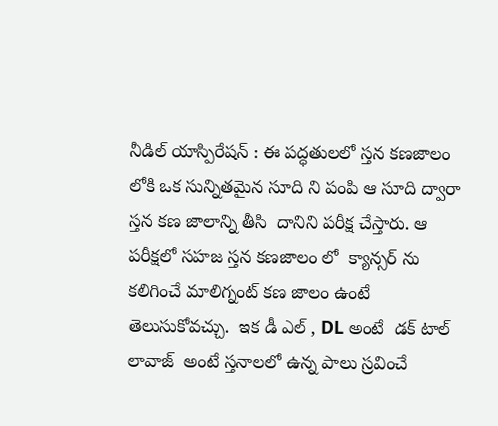నీడిల్ యాస్పిరేషన్ : ఈ పద్ధతులలో స్తన కణజాలం లోకి ఒక సున్నితమైన సూది ని పంపి ఆ సూది ద్వారా స్తన కణ జాలాన్ని తీసి  దానిని పరీక్ష చేస్తారు. ఆ పరీక్షలో సహజ స్తన కణజాలం లో  క్యాన్సర్ ను కలిగించే మాలిగ్నంట్ కణ జాలం ఉంటే తెలుసుకోవచ్చు.  ఇక డీ ఎల్ , DL అంటే  డక్ టాల్ లావాజ్  అంటే స్తనాలలో ఉన్న పాలు స్రవించే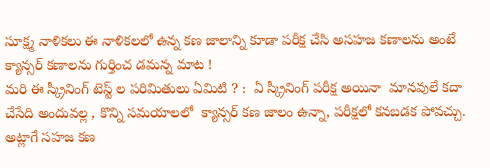సూక్ష్మ నాళికలు ఈ నాళికలలో ఉన్న కణ జాలాన్ని కూడా పరీక్ష చేసి అసహజ కణాలను అంటే క్యాన్సర్ కణాలను గుర్తించ డమన్న మాట !
మరి ఈ స్క్రీనింగ్ టెస్ట్ ల పరిమితులు ఏమిటి ? :  ఏ స్క్రీనింగ్ పరీక్ష అయినా  మానవులే కదా చేసేది అందువల్ల , కొన్ని సమయాలలో  క్యాన్సర్ కణ జాలం ఉన్నా, పరీక్షలో కనబడక పోవచ్చు. అట్లాగే సహజ కణ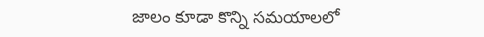జాలం కూడా కొన్ని సమయాలలో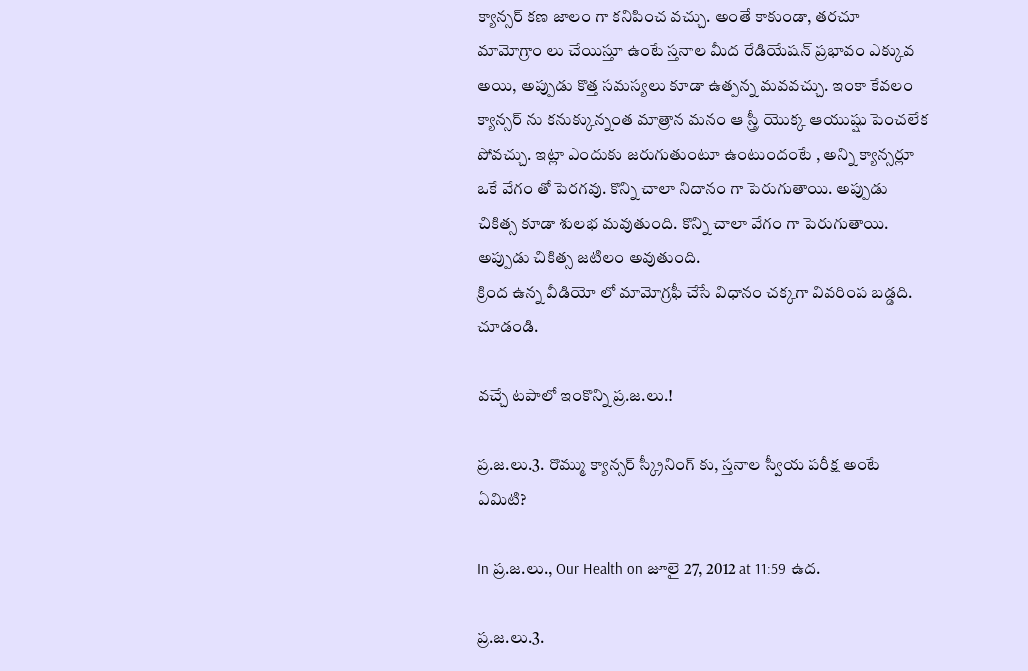క్యాన్సర్ కణ జాలం గా కనిపించ వచ్చు. అంతే కాకుండా, తరచూ మామోగ్రాం లు చేయిస్తూ ఉంటే స్తనాల మీద రేడియేషన్ ప్రభావం ఎక్కువ అయి, అప్పుడు కొత్త సమస్యలు కూడా ఉత్పన్న మవవచ్చు. ఇంకా కేవలం క్యాన్సర్ ను కనుక్కున్నంత మాత్రాన మనం ఆ స్త్రీ యొక్క ఆయుష్షు పెంచలేక పోవచ్చు. ఇట్లా ఎందుకు జరుగుతుంటూ ఉంటుందంటే , అన్ని క్యాన్సర్లూ ఒకే వేగం తో పెరగవు. కొన్ని చాలా నిదానం గా పెరుగుతాయి. అప్పుడు చికిత్స కూడా శులభ మవుతుంది. కొన్ని చాలా వేగం గా పెరుగుతాయి. అప్పుడు చికిత్స జటిలం అవుతుంది.
క్రింద ఉన్న వీడియో లో మామోగ్రఫీ చేసే విధానం చక్కగా వివరింప బడ్డది. చూడండి.

వచ్చే టపాలో ఇంకొన్ని ప్ర.జ.లు.!

ప్ర.జ.లు.3. రొమ్ము క్యాన్సర్ స్క్రీనింగ్ కు, స్తనాల స్వీయ పరీక్ష అంటే ఏమిటి?

In ప్ర.జ.లు., Our Health on జూలై 27, 2012 at 11:59 ఉద.

ప్ర.జ.లు.3.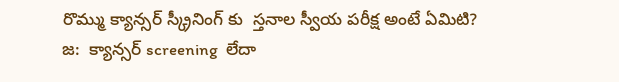రొమ్ము క్యాన్సర్ స్క్రీనింగ్ కు  స్తనాల స్వీయ పరీక్ష అంటే ఏమిటి?
జ:  క్యాన్సర్ screening  లేదా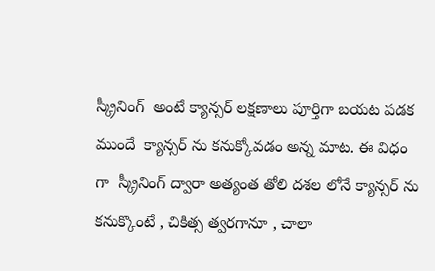స్క్రీనింగ్  అంటే క్యాన్సర్ లక్షణాలు పూర్తిగా బయట పడక ముందే  క్యాన్సర్ ను కనుక్కోవడం అన్న మాట. ఈ విధం గా  స్క్రీనింగ్ ద్వారా అత్యంత తోలి దశల లోనే క్యాన్సర్ ను కనుక్కొంటే , చికిత్స త్వరగానూ , చాలా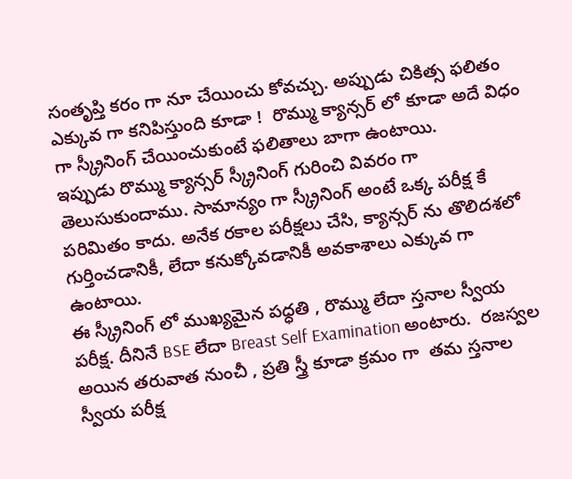సంతృప్తి కరం గా నూ చేయించు కోవచ్చు. అప్పుడు చికిత్స ఫలితం ఎక్కువ గా కనిపిస్తుంది కూడా !  రొమ్ము క్యాన్సర్ లో కూడా అదే విధం గా స్క్రీనింగ్ చేయించుకుంటే ఫలితాలు బాగా ఉంటాయి.
ఇప్పుడు రొమ్ము క్యాన్సర్ స్క్రీనింగ్ గురించి వివరం గా తెలుసుకుందాము. సామాన్యం గా స్క్రీనింగ్ అంటే ఒక్క పరీక్ష కే పరిమితం కాదు. అనేక రకాల పరీక్షలు చేసి, క్యాన్సర్ ను తొలిదశలో గుర్తించడానికీ, లేదా కనుక్కోవడానికీ అవకాశాలు ఎక్కువ గా ఉంటాయి.
ఈ స్క్రీనింగ్ లో ముఖ్యమైన పధ్ధతి , రొమ్ము లేదా స్తనాల స్వీయ పరీక్ష. దీనినే BSE లేదా Breast Self Examination అంటారు.  రజస్వల అయిన తరువాత నుంచీ , ప్రతి స్త్రీ కూడా క్రమం గా  తమ స్తనాల స్వీయ పరీక్ష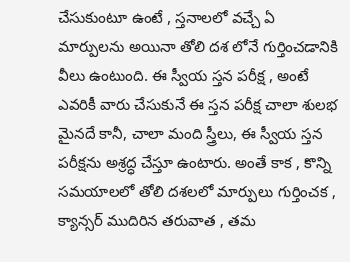చేసుకుంటూ ఉంటే , స్తనాలలో వచ్చే ఏ మార్పులను అయినా తోలి దశ లోనే గుర్తించడానికి వీలు ఉంటుంది. ఈ స్వీయ స్తన పరీక్ష , అంటే ఎవరికీ వారు చేసుకునే ఈ స్తన పరీక్ష చాలా శులభ మైనదే కానీ, చాలా మంది స్త్రీలు, ఈ స్వీయ స్తన పరీక్షను అశ్రద్ధ చేస్తూ ఉంటారు. అంతే కాక , కొన్ని సమయాలలో తోలి దశలలో మార్పులు గుర్తించక , క్యాన్సర్ ముదిరిన తరువాత , తమ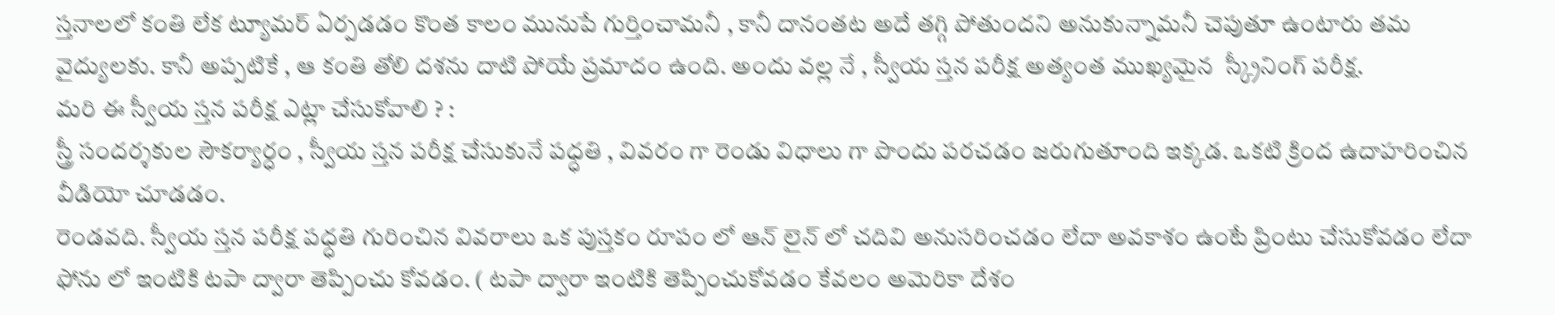స్తనాలలో కంతి లేక ట్యూమర్ ఏర్పడడం కొంత కాలం మునుపే గుర్తించామనీ , కానీ దానంతట అదే తగ్గి పోతుందని అనుకున్నామనీ చెపుతూ ఉంటారు తమ వైద్యులకు. కానీ అప్పటికే , ఆ కంతి తోలి దశను దాటి పోయే ప్రమాదం ఉంది. అందు వల్ల నే , స్వీయ స్తన పరీక్ష అత్యంత ముఖ్యమైన  స్క్రీనింగ్ పరీక్ష.
మరి ఈ స్వీయ స్తన పరీక్ష ఎట్లా చేసుకోవాలి ? :
స్త్రీ సందర్శకుల సౌకర్యార్ధం , స్వీయ స్తన పరీక్ష చేసుకునే పధ్ధతి , వివరం గా రెండు విధాలు గా పొందు పరచడం జరుగుతూంది ఇక్కడ. ఒకటి క్రింద ఉదాహరించిన వీడియో చూడడం.
రెండవది. స్వీయ స్తన పరీక్ష పధ్ధతి గురించిన వివరాలు ఒక పుస్తకం రూపం లో ఆన్ లైన్ లో చదివి అనుసరించడం లేదా అవకాశం ఉంటే ప్రింటు చేసుకోవడం లేదా ఫోను లో ఇంటికి టపా ద్వారా తెప్పించు కోవడం. ( టపా ద్వారా ఇంటికి తెప్పించుకోవడం కేవలం అమెరికా దేశం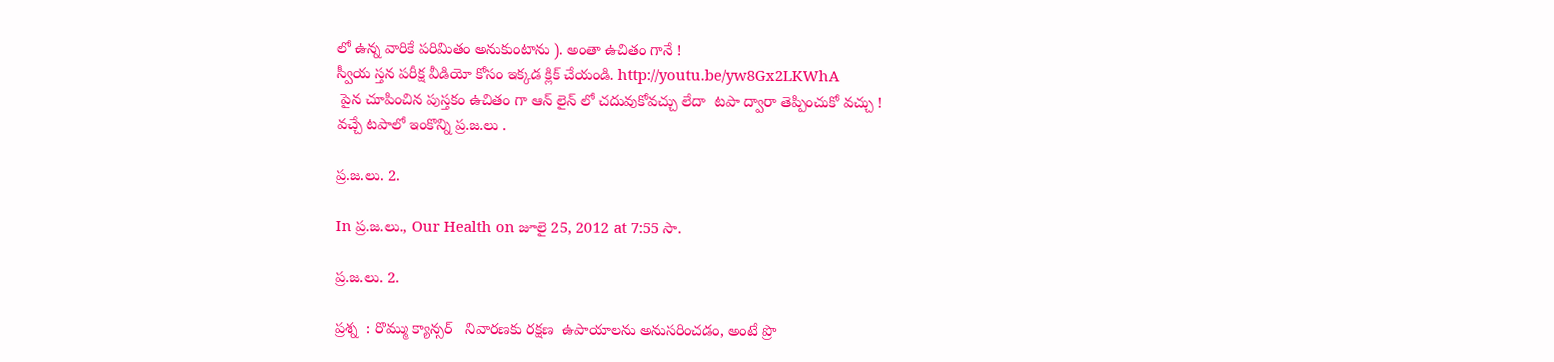లో ఉన్న వారికే పరిమితం అనుకుంటాను ). అంతా ఉచితం గానే !
స్వీయ స్తన పరీక్ష వీడియో కోసం ఇక్కడ క్లిక్ చేయండి. http://youtu.be/yw8Gx2LKWhA
 పైన చూపించిన పుస్తకం ఉచితం గా ఆన్ లైన్ లో చదువుకోవచ్చు లేదా  టపా ద్వారా తెప్పించుకో వచ్చు !
వచ్చే టపాలో ఇంకొన్ని ప్ర.జ.లు .

ప్ర.జ.లు. 2.

In ప్ర.జ.లు., Our Health on జూలై 25, 2012 at 7:55 సా.

ప్ర.జ.లు. 2.

ప్రశ్న  : రొమ్ము క్యాన్సర్   నివారణకు రక్షణ  ఉపాయాలను అనుసరించడం, అంటే ప్రొ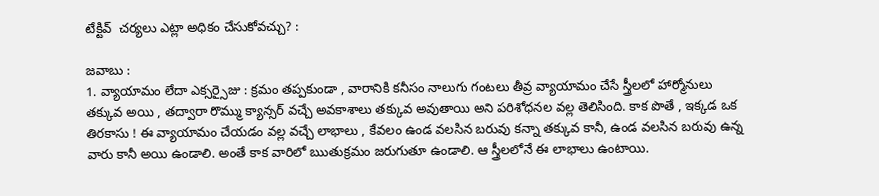టేక్టివ్  చర్యలు ఎట్లా అధికం చేసుకోవచ్చు? :

జవాబు :
1. వ్యాయామం లేదా ఎక్సర్సైజు : క్రమం తప్పకుండా , వారానికి కనీసం నాలుగు గంటలు తీవ్ర వ్యాయామం చేసే స్త్రీలలో హార్మోనులు తక్కువ అయి , తద్వారా రొమ్ము క్యాన్సర్ వచ్చే అవకాశాలు తక్కువ అవుతాయి అని పరిశోధనల వల్ల తెలిసింది. కాక పొతే , ఇక్కడ ఒక తిరకాసు ! ఈ వ్యాయామం చేయడం వల్ల వచ్చే లాభాలు , కేవలం ఉండ వలసిన బరువు కన్నా తక్కువ కానీ, ఉండ వలసిన బరువు ఉన్న వారు కానీ అయి ఉండాలి. అంతే కాక వారిలో ఋతుక్రమం జరుగుతూ ఉండాలి. ఆ స్త్రీలలోనే ఈ లాభాలు ఉంటాయి.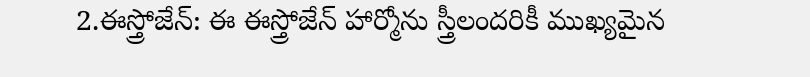2.ఈస్త్రోజేన్: ఈ ఈస్త్రోజేన్ హార్మోను స్త్రీలందరికీ ముఖ్యమైన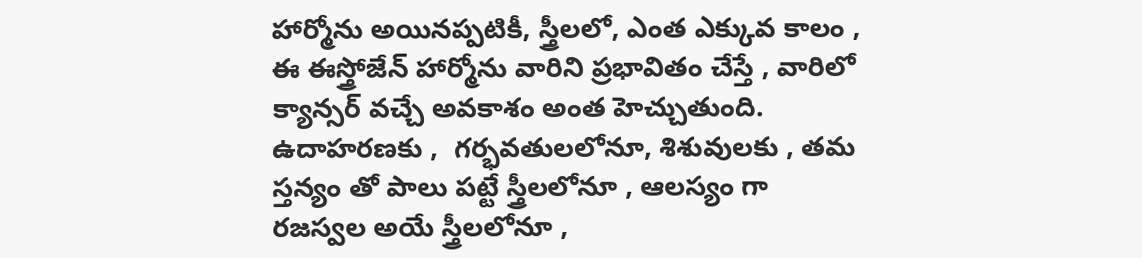హార్మోను అయినప్పటికీ, స్త్రీలలో, ఎంత ఎక్కువ కాలం , ఈ ఈస్త్రోజేన్ హార్మోను వారిని ప్రభావితం చేస్తే , వారిలో క్యాన్సర్ వచ్చే అవకాశం అంత హెచ్చుతుంది. ఉదాహరణకు ,  గర్భవతులలోనూ, శిశువులకు , తమ స్తన్యం తో పాలు పట్టే స్త్రీలలోనూ , ఆలస్యం గా రజస్వల అయే స్త్రీలలోనూ ,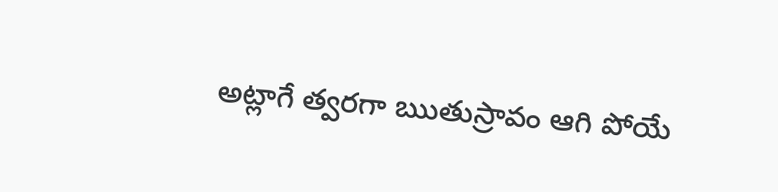అట్లాగే త్వరగా ఋతుస్రావం ఆగి పోయే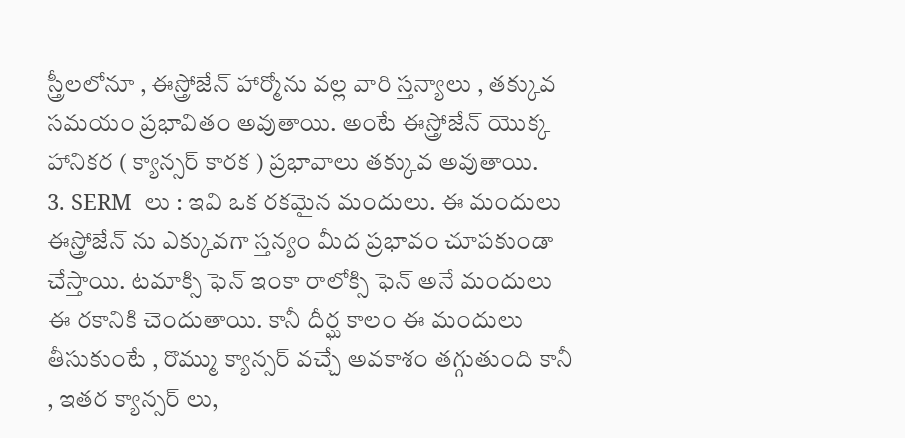స్త్రీలలోనూ , ఈస్త్రోజేన్ హార్మోను వల్ల వారి స్తన్యాలు , తక్కువ సమయం ప్రభావితం అవుతాయి. అంటే ఈస్త్రోజేన్ యొక్క హానికర ( క్యాన్సర్ కారక ) ప్రభావాలు తక్కువ అవుతాయి.
3. SERM  లు : ఇవి ఒక రకమైన మందులు. ఈ మందులు ఈస్త్రోజేన్ ను ఎక్కువగా స్తన్యం మీద ప్రభావం చూపకుండా  చేస్తాయి. టమాక్సి ఫెన్ ఇంకా రాలోక్సి ఫెన్ అనే మందులు ఈ రకానికి చెందుతాయి. కానీ దీర్ఘ కాలం ఈ మందులు తీసుకుంటే , రొమ్ము క్యాన్సర్ వచ్చే అవకాశం తగ్గుతుంది కానీ , ఇతర క్యాన్సర్ లు,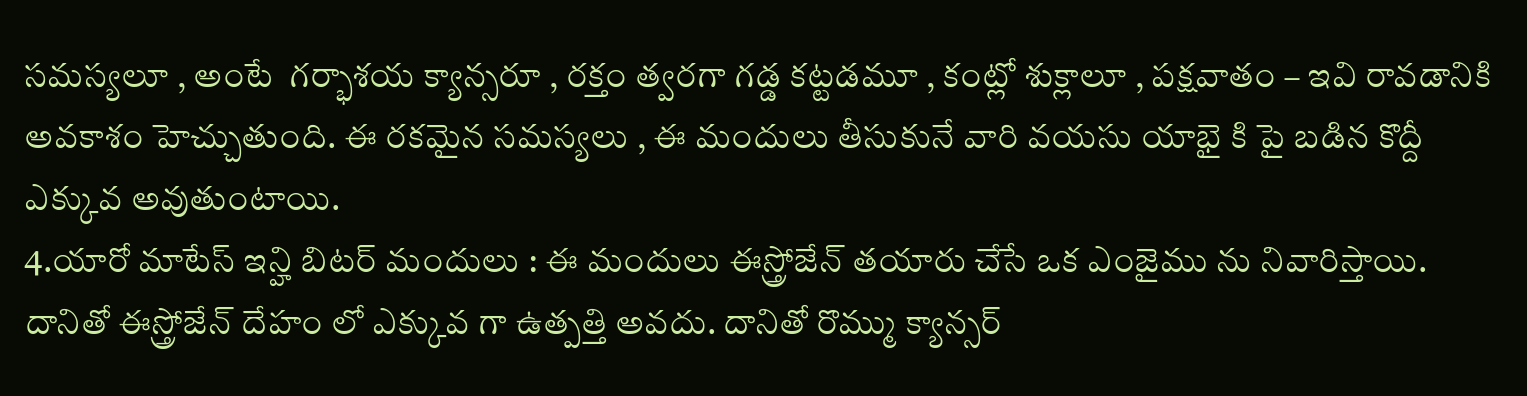సమస్యలూ , అంటే  గర్భాశయ క్యాన్సరూ , రక్తం త్వరగా గడ్డ కట్టడమూ , కంట్లో శుక్లాలూ , పక్షవాతం – ఇవి రావడానికి అవకాశం హెచ్చుతుంది. ఈ రకమైన సమస్యలు , ఈ మందులు తీసుకునే వారి వయసు యాభై కి పై బడిన కొద్దీ ఎక్కువ అవుతుంటాయి.
4.యారో మాటేస్ ఇన్హి బిటర్ మందులు : ఈ మందులు ఈస్త్రోజేన్ తయారు చేసే ఒక ఎంజైము ను నివారిస్తాయి. దానితో ఈస్త్రోజేన్ దేహం లో ఎక్కువ గా ఉత్పత్తి అవదు. దానితో రొమ్ము క్యాన్సర్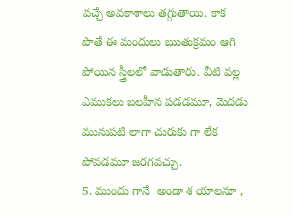వచ్చే అవకాశాలు తగ్గుతాయి. కాక పొతే ఈ మందులు ఋతుక్రమం ఆగి పోయిన స్త్రీలలో వాడుతారు. వీటి వల్ల ఎముకలు బలహీన పడడమూ, మెదడు మునుపటి లాగా చురుకు గా లేక పోవడమూ జరగవచ్చు.
5. ముందు గానే  అండా శ యాలనూ ,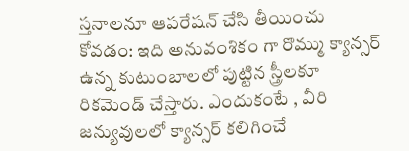స్తనాలనూ ఆపరేషన్ చేసి తీయించు కోవడం: ఇది అనువంశికం గా రొమ్ము క్యాన్సర్ ఉన్న కుటుంబాలలో పుట్టిన స్త్రీలకూ రికమెండ్ చేస్తారు. ఎందుకంటే , వీరి జన్యువులలో క్యాన్సర్ కలిగించే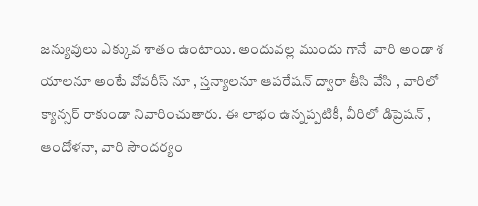జన్యువులు ఎక్కువ శాతం ఉంటాయి. అందువల్ల ముందు గానే  వారి అండా శ యాలనూ అంటే వోవరీస్ నూ , స్తన్యాలనూ ఆపరేషన్ ద్వారా తీసి వేసి , వారిలో క్యాన్సర్ రాకుండా నివారించుతారు. ఈ లాభం ఉన్నప్పటికీ, వీరిలో డిప్రెషన్ , ఆందోళనా, వారి సౌందర్యం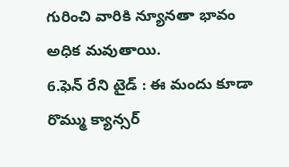గురించి వారికి న్యూనతా భావం అధిక మవుతాయి.
6.ఫెన్ రేని టైడ్ : ఈ మందు కూడా రొమ్ము క్యాన్సర్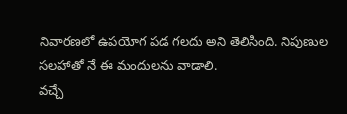నివారణలో ఉపయోగ పడ గలదు అని తెలిసింది. నిపుణుల సలహాతో నే ఈ మందులను వాడాలి.
వచ్చే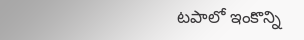టపాలో ఇంకొన్ని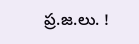ప్ర.జ.లు. !